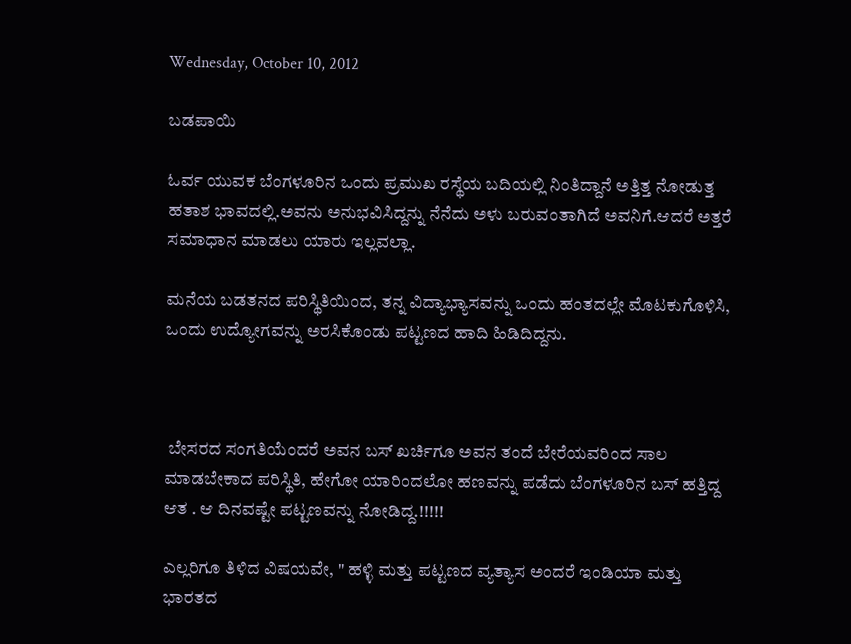Wednesday, October 10, 2012

ಬಡಪಾಯಿ

ಓರ್ವ ಯುವಕ ಬೆಂಗಳೂರಿನ ಒಂದು ಪ್ರಮುಖ ರಸ್ಥೆಯ ಬದಿಯಲ್ಲಿ ನಿಂತಿದ್ದಾನೆ ಅತ್ತಿತ್ತ ನೋಡುತ್ತ ಹತಾಶ ಭಾವದಲ್ಲಿ.ಅವನು ಅನುಭವಿಸಿದ್ದನ್ನು ನೆನೆದು ಅಳು ಬರುವಂತಾಗಿದೆ ಅವನಿಗೆ.ಆದರೆ ಅತ್ತರೆ ಸಮಾಧಾನ ಮಾಡಲು ಯಾರು ಇಲ್ಲವಲ್ಲಾ.

ಮನೆಯ ಬಡತನದ ಪರಿಸ್ಥಿತಿಯಿಂದ, ತನ್ನ ವಿದ್ಯಾಭ್ಯಾಸವನ್ನು ಒಂದು ಹಂತದಲ್ಲೇ ಮೊಟಕುಗೊಳಿಸಿ, ಒಂದು ಉದ್ಯೋಗವನ್ನು ಅರಸಿಕೊಂಡು ಪಟ್ಟಣದ ಹಾದಿ ಹಿಡಿದಿದ್ದನು.



 ಬೇಸರದ ಸಂಗತಿಯೆಂದರೆ ಅವನ ಬಸ್ ಖರ್ಚಿಗೂ ಅವನ ತಂದೆ ಬೇರೆಯವರಿಂದ ಸಾಲ ಮಾಡಬೇಕಾದ ಪರಿಸ್ಥಿತಿ, ಹೇಗೋ ಯಾರಿಂದಲೋ ಹಣವನ್ನು ಪಡೆದು ಬೆಂಗಳೂರಿನ ಬಸ್ ಹತ್ತಿದ್ದ ಆತ . ಆ ದಿನವಷ್ಟೇ ಪಟ್ಟಣವನ್ನು ನೋಡಿದ್ದ.!!!!!

ಎಲ್ಲರಿಗೂ ತಿಳಿದ ವಿಷಯವೇ, " ಹಳ್ಳಿ ಮತ್ತು ಪಟ್ಟಣದ ವ್ಯತ್ಯಾಸ ಅಂದರೆ ಇಂಡಿಯಾ ಮತ್ತು ಭಾರತದ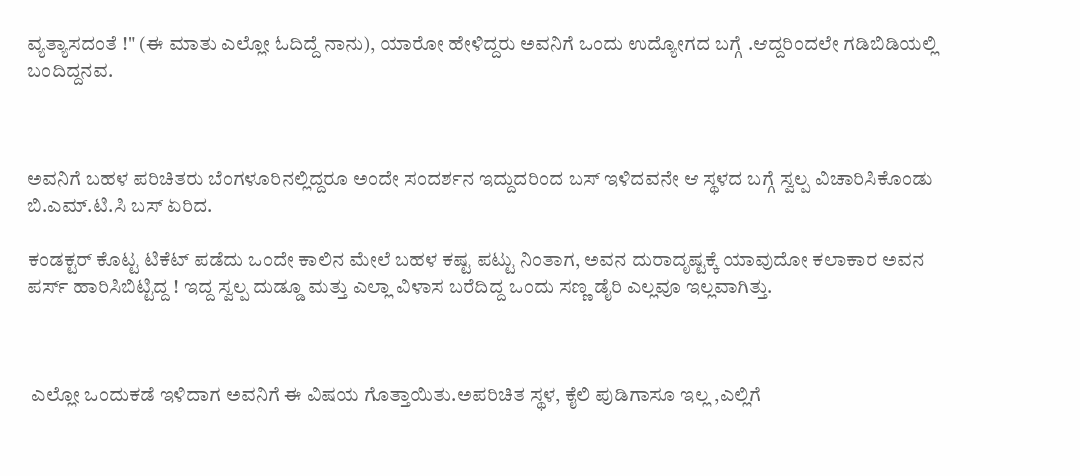ವ್ಯತ್ಯಾಸದಂತೆ !" (ಈ ಮಾತು ಎಲ್ಲೋ ಓದಿದ್ದೆ ನಾನು), ಯಾರೋ ಹೇಳಿದ್ದರು ಅವನಿಗೆ ಒಂದು ಉದ್ಯೋಗದ ಬಗ್ಗೆ .ಆದ್ದರಿಂದಲೇ ಗಡಿಬಿಡಿಯಲ್ಲಿ ಬಂದಿದ್ದನವ.



ಅವನಿಗೆ ಬಹಳ ಪರಿಚಿತರು ಬೆಂಗಳೂರಿನಲ್ಲಿದ್ದರೂ ಅಂದೇ ಸಂದರ್ಶನ ಇದ್ದುದರಿಂದ ಬಸ್ ಇಳಿದವನೇ ಆ ಸ್ಥಳದ ಬಗ್ಗೆ ಸ್ವಲ್ಪ ವಿಚಾರಿಸಿಕೊಂಡು ಬಿ.ಎಮ್.ಟಿ.ಸಿ ಬಸ್ ಏರಿದ.

ಕಂಡಕ್ಟರ್ ಕೊಟ್ಟ ಟಿಕೆಟ್ ಪಡೆದು ಒಂದೇ ಕಾಲಿನ ಮೇಲೆ ಬಹಳ ಕಷ್ಟ ಪಟ್ಟು ನಿಂತಾಗ, ಅವನ ದುರಾದೃಷ್ಟಕ್ಕೆ ಯಾವುದೋ ಕಲಾಕಾರ ಅವನ ಪರ್ಸ್ ಹಾರಿಸಿಬಿಟ್ಟಿದ್ದ ! ಇದ್ದ ಸ್ವಲ್ಪ ದುಡ್ಡೂ ಮತ್ತು ಎಲ್ಲಾ ವಿಳಾಸ ಬರೆದಿದ್ದ ಒಂದು ಸಣ್ಣ ಡೈರಿ ಎಲ್ಲವೂ ಇಲ್ಲವಾಗಿತ್ತು.



 ಎಲ್ಲೋ ಒಂದುಕಡೆ ಇಳಿದಾಗ ಅವನಿಗೆ ಈ ವಿಷಯ ಗೊತ್ತಾಯಿತು.ಅಪರಿಚಿತ ಸ್ಥಳ, ಕೈಲಿ ಪುಡಿಗಾಸೂ ಇಲ್ಲ ,ಎಲ್ಲಿಗೆ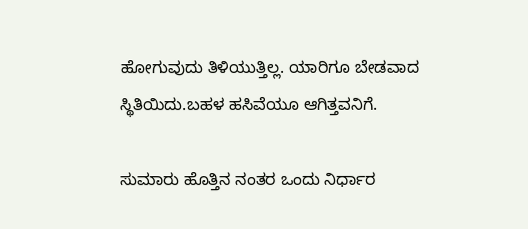ಹೋಗುವುದು ತಿಳಿಯುತ್ತಿಲ್ಲ. ಯಾರಿಗೂ ಬೇಡವಾದ ಸ್ಥಿತಿಯಿದು.ಬಹಳ ಹಸಿವೆಯೂ ಆಗಿತ್ತವನಿಗೆ.

ಸುಮಾರು ಹೊತ್ತಿನ ನಂತರ ಒಂದು ನಿರ್ಧಾರ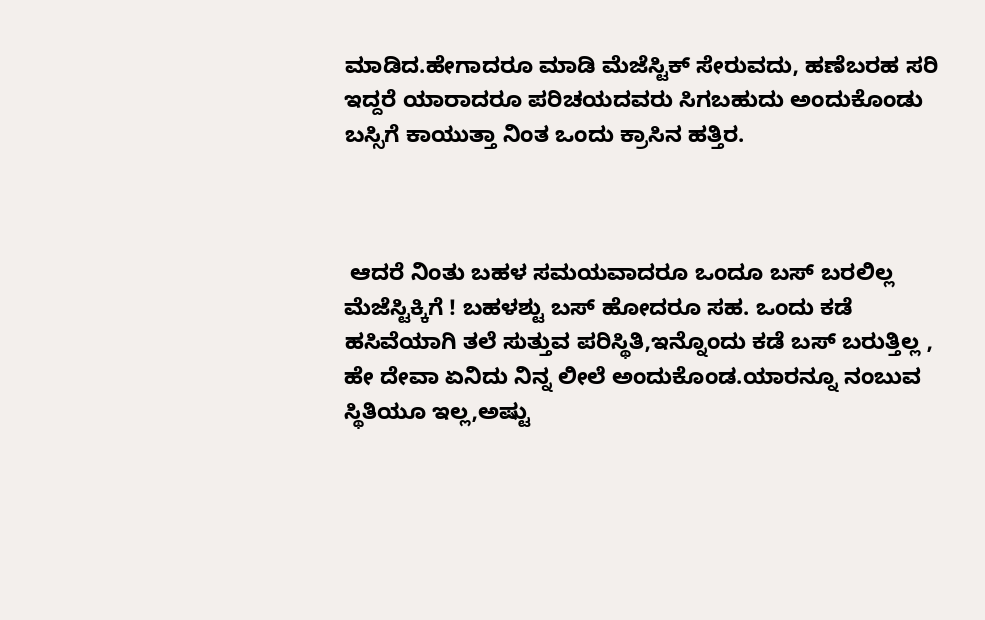ಮಾಡಿದ.ಹೇಗಾದರೂ ಮಾಡಿ ಮೆಜೆಸ್ಟಿಕ್ ಸೇರುವದು, ಹಣೆಬರಹ ಸರಿ ಇದ್ದರೆ ಯಾರಾದರೂ ಪರಿಚಯದವರು ಸಿಗಬಹುದು ಅಂದುಕೊಂಡು ಬಸ್ಸಿಗೆ ಕಾಯುತ್ತಾ ನಿಂತ ಒಂದು ಕ್ರಾಸಿನ ಹತ್ತಿರ.



 ಆದರೆ ನಿಂತು ಬಹಳ ಸಮಯವಾದರೂ ಒಂದೂ ಬಸ್ ಬರಲಿಲ್ಲ ಮೆಜೆಸ್ಟಿಕ್ಕಿಗೆ ! ಬಹಳಶ್ಟು ಬಸ್ ಹೋದರೂ ಸಹ. ಒಂದು ಕಡೆ ಹಸಿವೆಯಾಗಿ ತಲೆ ಸುತ್ತುವ ಪರಿಸ್ಥಿತಿ,ಇನ್ನೊಂದು ಕಡೆ ಬಸ್ ಬರುತ್ತಿಲ್ಲ , ಹೇ ದೇವಾ ಏನಿದು ನಿನ್ನ ಲೀಲೆ ಅಂದುಕೊಂಡ.ಯಾರನ್ನೂ ನಂಬುವ ಸ್ಥಿತಿಯೂ ಇಲ್ಲ,ಅಷ್ಟು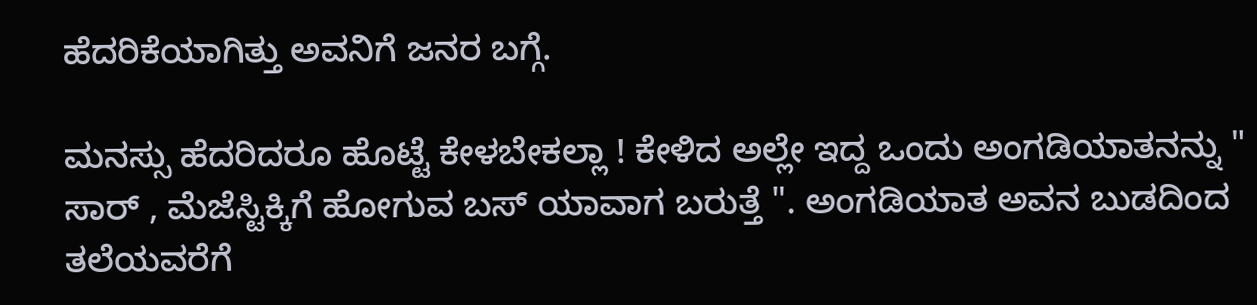ಹೆದರಿಕೆಯಾಗಿತ್ತು ಅವನಿಗೆ ಜನರ ಬಗ್ಗೆ.

ಮನಸ್ಸು ಹೆದರಿದರೂ ಹೊಟ್ಟೆ ಕೇಳಬೇಕಲ್ಲಾ ! ಕೇಳಿದ ಅಲ್ಲೇ ಇದ್ದ ಒಂದು ಅಂಗಡಿಯಾತನನ್ನು " ಸಾರ್ , ಮೆಜೆಸ್ಟಿಕ್ಕಿಗೆ ಹೋಗುವ ಬಸ್ ಯಾವಾಗ ಬರುತ್ತೆ ". ಅಂಗಡಿಯಾತ ಅವನ ಬುಡದಿಂದ ತಲೆಯವರೆಗೆ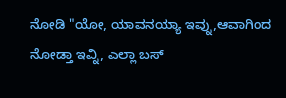ನೋಡಿ "ಯೋ, ಯಾವನಯ್ಯಾ ಇವ್ನು,ಆವಾಗಿಂದ ನೋಡ್ತಾ ಇವ್ನಿ, ಎಲ್ಲಾ ಬಸ್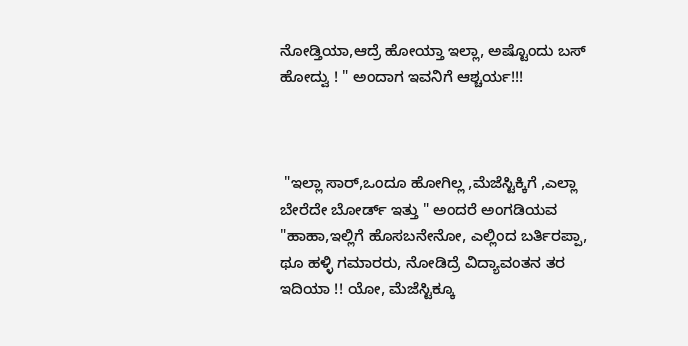ನೋಡ್ತಿಯಾ,ಆದ್ರೆ ಹೋಯ್ತಾ ಇಲ್ಲಾ, ಅಷ್ಟೊಂದು ಬಸ್ ಹೋದ್ವು ! " ಅಂದಾಗ ಇವನಿಗೆ ಆಶ್ಚರ್ಯ!!!



 "ಇಲ್ಲಾ ಸಾರ್,ಒಂದೂ ಹೋಗಿಲ್ಲ ,ಮೆಜೆಸ್ಟಿಕ್ಕಿಗೆ ,ಎಲ್ಲಾ ಬೇರೆದೇ ಬೋರ್ಡ್ ಇತ್ತು " ಅಂದರೆ ಅಂಗಡಿಯವ "ಹಾಹಾ,ಇಲ್ಲಿಗೆ ಹೊಸಬನೇನೋ, ಎಲ್ಲಿಂದ ಬರ್ತಿರಪ್ಪಾ, ಥೂ ಹಳ್ಳಿ ಗಮಾರರು, ನೋಡಿದ್ರೆ ವಿದ್ಯಾವಂತನ ತರ ಇದಿಯಾ !! ಯೋ, ಮೆಜೆಸ್ಟಿಕ್ಕೂ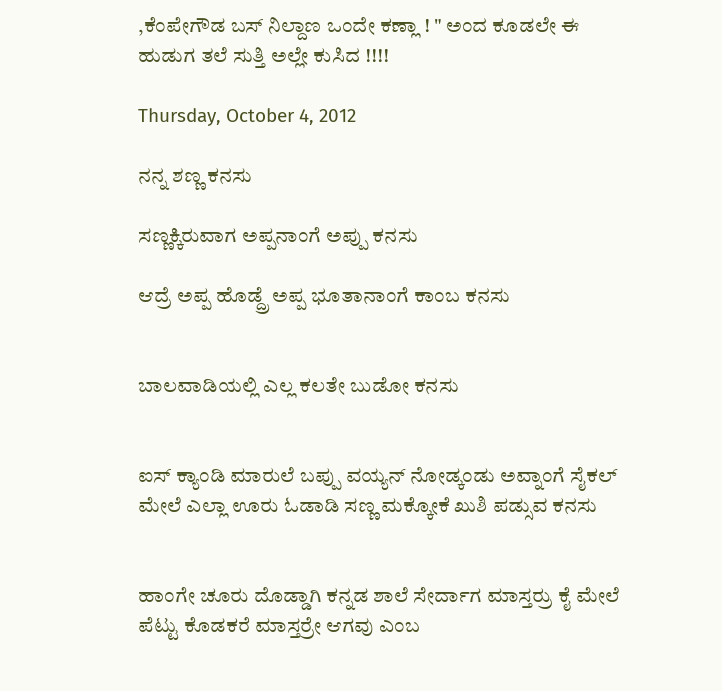,ಕೆಂಪೇಗೌಡ ಬಸ್ ನಿಲ್ದಾಣ ಒಂದೇ ಕಣ್ಲಾ ! " ಅಂದ ಕೂಡಲೇ ಈ ಹುಡುಗ ತಲೆ ಸುತ್ತಿ ಅಲ್ಲೇ ಕುಸಿದ !!!!

Thursday, October 4, 2012

ನನ್ನ ಶಣ್ಣ ಕನಸು

ಸಣ್ಣಕ್ಕಿರುವಾಗ ಅಪ್ಪನಾಂಗೆ ಅಪ್ಪು ಕನಸು

ಆದ್ರೆ ಅಪ್ಪ ಹೊಡ್ದ್ರೆ ಅಪ್ಪ ಭೂತಾನಾಂಗೆ ಕಾಂಬ ಕನಸು


ಬಾಲವಾಡಿಯಲ್ಲಿ ಎಲ್ಲ ಕಲತೇ ಬುಡೋ ಕನಸು


ಐಸ್ ಕ್ಯಾಂಡಿ ಮಾರುಲೆ ಬಪ್ಪು ವಯ್ಯನ್ ನೋಡ್ಕಂಡು ಅವ್ನಾಂಗೆ ಸೈಕಲ್ ಮೇಲೆ ಎಲ್ಲಾ ಊರು ಓಡಾಡಿ ಸಣ್ಣ ಮಕ್ಕೋಕೆ ಖುಶಿ ಪಡ್ಸುವ ಕನಸು


ಹಾಂಗೇ ಚೂರು ದೊಡ್ಡಾಗಿ ಕನ್ನಡ ಶಾಲೆ ಸೇರ್ದಾಗ ಮಾಸ್ತರ್ರು ಕೈ ಮೇಲೆ ಪೆಟ್ಟು ಕೊಡಕರೆ ಮಾಸ್ತರ್ರೇ ಆಗವು ಎಂಬ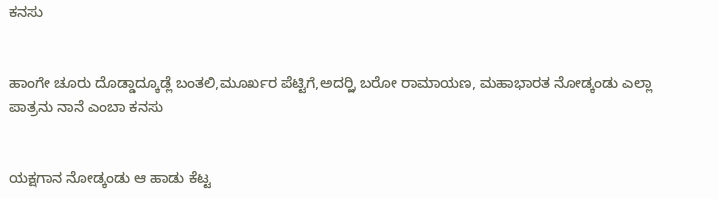ಕನಸು


ಹಾಂಗೇ ಚೂರು ದೊಡ್ಡಾದ್ಕೂಡ್ಲೆ ಬಂತಲಿ,ಮೂರ್ಖರ ಪೆಟ್ಟಿಗೆ,ಅದರ್ರ್ಲಿ ಬರೋ ರಾಮಾಯಣ, ಮಹಾಭಾರತ ನೋಡ್ಕಂಡು ಎಲ್ಲಾ ಪಾತ್ರನು ನಾನೆ ಎಂಬಾ ಕನಸು


ಯಕ್ಷಗಾನ ನೋಡ್ಕಂಡು ಆ ಹಾಡು ಕೆಟ್ಟ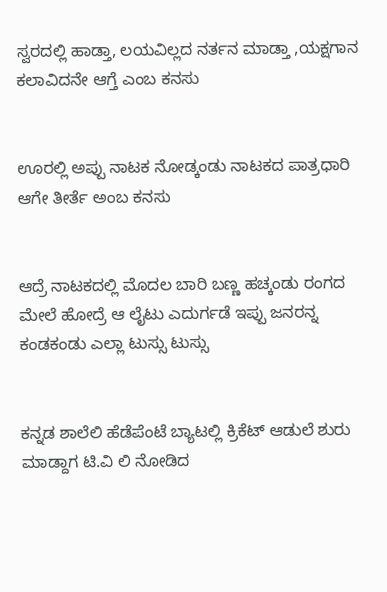ಸ್ವರದಲ್ಲಿ ಹಾಡ್ತಾ, ಲಯವಿಲ್ಲದ ನರ್ತನ ಮಾಡ್ತಾ ,ಯಕ್ಷಗಾನ ಕಲಾವಿದನೇ ಆಗ್ತೆ ಎಂಬ ಕನಸು


ಊರಲ್ಲಿ ಅಪ್ಪು ನಾಟಕ ನೋಡ್ಕಂಡು ನಾಟಕದ ಪಾತ್ರಧಾರಿ ಆಗೇ ತೀರ್ತೆ ಅಂಬ ಕನಸು


ಆದ್ರೆ ನಾಟಕದಲ್ಲಿ ಮೊದಲ ಬಾರಿ ಬಣ್ಣ ಹಚ್ಕಂಡು ರಂಗದ ಮೇಲೆ ಹೋದ್ರೆ ಆ ಲೈಟು ಎದುರ್ಗಡೆ ಇಪ್ಪು ಜನರನ್ನ ಕಂಡಕಂಡು ಎಲ್ಲಾ ಟುಸ್ಸು ಟುಸ್ಸು


ಕನ್ನಡ ಶಾಲೆಲಿ ಹೆಡೆಪೆಂಟೆ ಬ್ಯಾಟಲ್ಲಿ ಕ್ರಿಕೆಟ್ ಆಡುಲೆ ಶುರು ಮಾಡ್ದಾಗ ಟಿ.ವಿ ಲಿ ನೋಡಿದ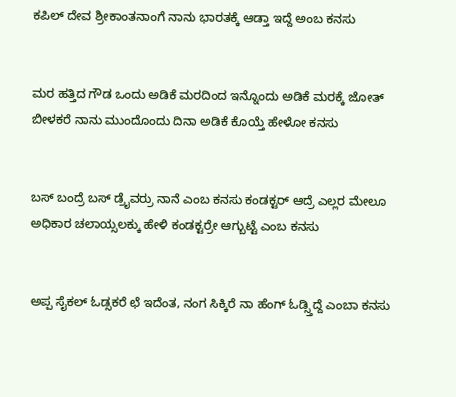ಕಪಿಲ್ ದೇವ ಶ್ರೀಕಾಂತನಾಂಗೆ ನಾನು ಭಾರತಕ್ಕೆ ಆಡ್ತಾ ಇದ್ದೆ ಅಂಬ ಕನಸು


ಮರ ಹತ್ತಿದ ಗೌಡ ಒಂದು ಅಡಿಕೆ ಮರದಿಂದ ಇನ್ನೊಂದು ಅಡಿಕೆ ಮರಕ್ಕೆ ಜೋತ್ ಬೀಳಕರೆ ನಾನು ಮುಂದೊಂದು ದಿನಾ ಅಡಿಕೆ ಕೊಯ್ತೆ ಹೇಳೋ ಕನಸು


ಬಸ್ ಬಂದ್ರೆ ಬಸ್ ಡ್ರೈವರ್ರು ನಾನೆ ಎಂಬ ಕನಸು ಕಂಡಕ್ಟರ್ ಆದ್ರೆ ಎಲ್ಲರ ಮೇಲೂ ಅಧಿಕಾರ ಚಲಾಯ್ಸಲಕ್ಕು ಹೇಳಿ ಕಂಡಕ್ಟರ್ರೇ ಆಗ್ಬುಟ್ಟೆ ಎಂಬ ಕನಸು


ಅಪ್ಪ ಸೈಕಲ್ ಓಡ್ಸಕರೆ ಛೆ ಇದೆಂತ, ನಂಗ ಸಿಕ್ಕಿರೆ ನಾ ಹೆಂಗ್ ಓಡ್ಸ್ತಿದ್ದೆ ಎಂಬಾ ಕನಸು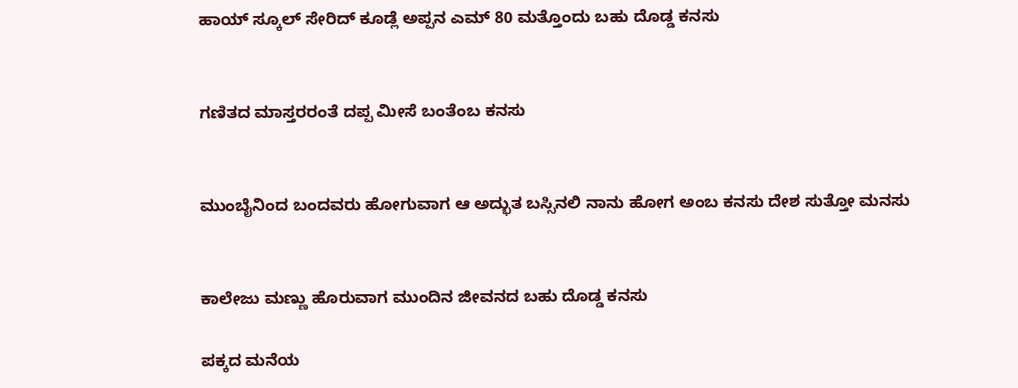ಹಾಯ್ ಸ್ಕೂಲ್ ಸೇರಿದ್ ಕೂಡ್ಲೆ ಅಪ್ಪನ ಎಮ್ 80 ಮತ್ತೊಂದು ಬಹು ದೊಡ್ಡ ಕನಸು


ಗಣಿತದ ಮಾಸ್ತರರಂತೆ ದಪ್ಪ ಮೀಸೆ ಬಂತೆಂಬ ಕನಸು


ಮುಂಬೈನಿಂದ ಬಂದವರು ಹೋಗುವಾಗ ಆ ಅದ್ಭುತ ಬಸ್ಸಿನಲಿ ನಾನು ಹೋಗ ಅಂಬ ಕನಸು ದೇಶ ಸುತ್ತೋ ಮನಸು


ಕಾಲೇಜು ಮಣ್ಣು ಹೊರುವಾಗ ಮುಂದಿನ ಜೀವನದ ಬಹು ದೊಡ್ಡ ಕನಸು

ಪಕ್ಕದ ಮನೆಯ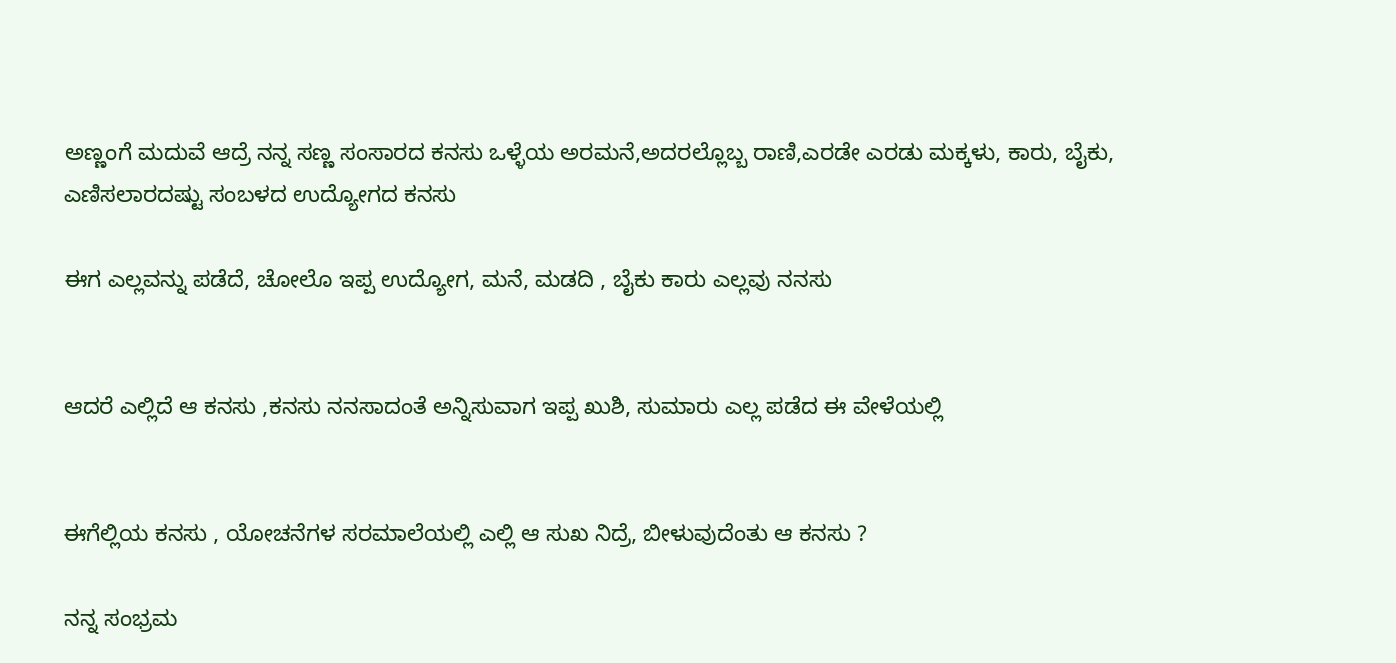ಅಣ್ಣಂಗೆ ಮದುವೆ ಆದ್ರೆ ನನ್ನ ಸಣ್ಣ ಸಂಸಾರದ ಕನಸು ಒಳ್ಳೆಯ ಅರಮನೆ,ಅದರಲ್ಲೊಬ್ಬ ರಾಣಿ,ಎರಡೇ ಎರಡು ಮಕ್ಕಳು, ಕಾರು, ಬೈಕು, ಎಣಿಸಲಾರದಷ್ಟು ಸಂಬಳದ ಉದ್ಯೋಗದ ಕನಸು

ಈಗ ಎಲ್ಲವನ್ನು ಪಡೆದೆ, ಚೋಲೊ ಇಪ್ಪ ಉದ್ಯೋಗ, ಮನೆ, ಮಡದಿ , ಬೈಕು ಕಾರು ಎಲ್ಲವು ನನಸು


ಆದರೆ ಎಲ್ಲಿದೆ ಆ ಕನಸು ,ಕನಸು ನನಸಾದಂತೆ ಅನ್ನಿಸುವಾಗ ಇಪ್ಪ ಖುಶಿ, ಸುಮಾರು ಎಲ್ಲ ಪಡೆದ ಈ ವೇಳೆಯಲ್ಲಿ


ಈಗೆಲ್ಲಿಯ ಕನಸು , ಯೋಚನೆಗಳ ಸರಮಾಲೆಯಲ್ಲಿ ಎಲ್ಲಿ ಆ ಸುಖ ನಿದ್ರೆ, ಬೀಳುವುದೆಂತು ಆ ಕನಸು ?

ನನ್ನ ಸಂಭ್ರಮ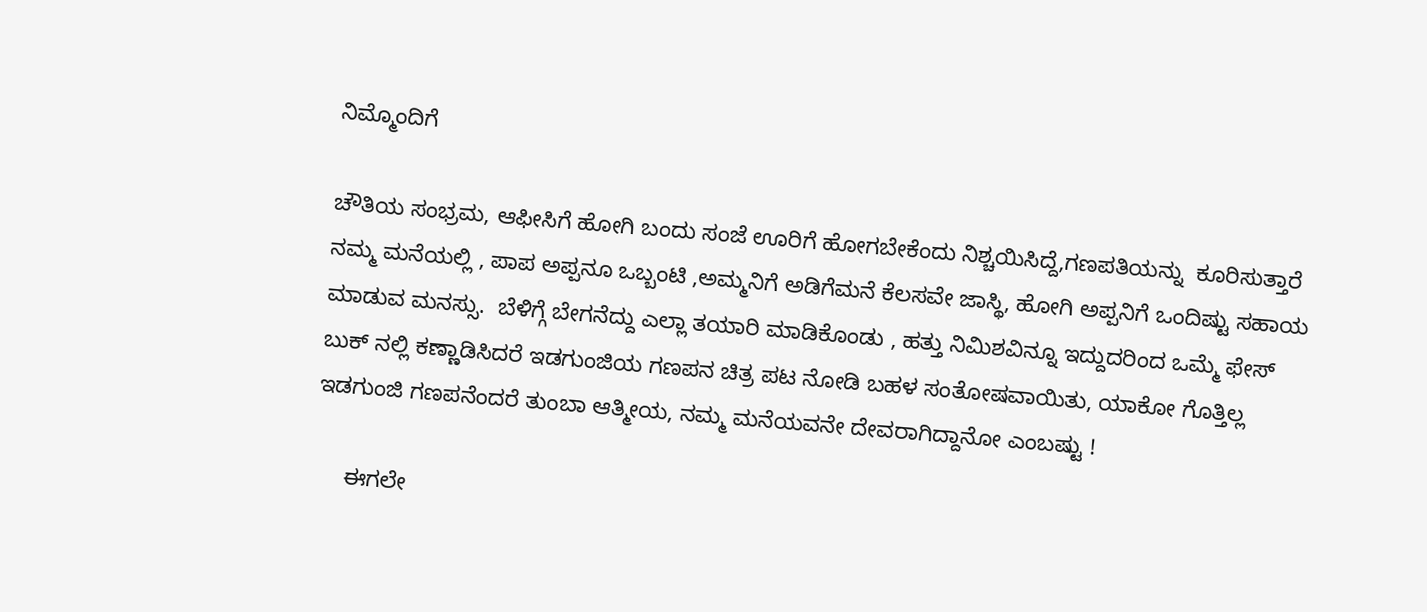ನಿಮ್ಮೊಂದಿಗೆ

ಚೌತಿಯ ಸಂಭ್ರಮ, ಆಫೀಸಿಗೆ ಹೋಗಿ ಬಂದು ಸಂಜೆ ಊರಿಗೆ ಹೋಗಬೇಕೆಂದು ನಿಶ್ಚಯಿಸಿದ್ದೆ,ಗಣಪತಿಯನ್ನು  ಕೂರಿಸುತ್ತಾರೆ ನಮ್ಮ ಮನೆಯಲ್ಲಿ , ಪಾಪ ಅಪ್ಪನೂ ಒಬ್ಬಂಟಿ ,ಅಮ್ಮನಿಗೆ ಅಡಿಗೆಮನೆ ಕೆಲಸವೇ ಜಾಸ್ಥಿ, ಹೋಗಿ ಅಪ್ಪನಿಗೆ ಒಂದಿಷ್ಟು ಸಹಾಯ ಮಾಡುವ ಮನಸ್ಸು.  ಬೆಳಿಗ್ಗೆ ಬೇಗನೆದ್ದು ಎಲ್ಲಾ ತಯಾರಿ ಮಾಡಿಕೊಂಡು , ಹತ್ತು ನಿಮಿಶವಿನ್ನೂ ಇದ್ದುದರಿಂದ ಒಮ್ಮೆ ಫೇಸ್ ಬುಕ್ ನಲ್ಲಿ ಕಣ್ಣಾಡಿಸಿದರೆ ಇಡಗುಂಜಿಯ ಗಣಪನ ಚಿತ್ರ ಪಟ ನೋಡಿ ಬಹಳ ಸಂತೋಷವಾಯಿತು, ಯಾಕೋ ಗೊತ್ತಿಲ್ಲ ಇಡಗುಂಜಿ ಗಣಪನೆಂದರೆ ತುಂಬಾ ಆತ್ಮೀಯ, ನಮ್ಮ ಮನೆಯವನೇ ದೇವರಾಗಿದ್ದಾನೋ ಎಂಬಷ್ಟು !

     ಈಗಲೇ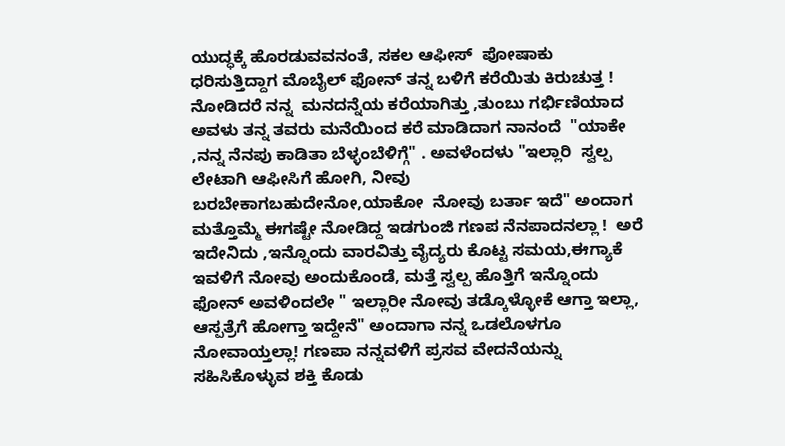ಯುದ್ಧಕ್ಕೆ ಹೊರಡುವವನಂತೆ, ಸಕಲ ಆಫೀಸ್  ಪೋಷಾಕು ಧರಿಸುತ್ತಿದ್ದಾಗ ಮೊಬೈಲ್ ಫೋನ್ ತನ್ನ ಬಳಿಗೆ ಕರೆಯಿತು ಕಿರುಚುತ್ತ ! ನೋಡಿದರೆ ನನ್ನ  ಮನದನ್ನೆಯ ಕರೆಯಾಗಿತ್ತು ,ತುಂಬು ಗರ್ಭಿಣಿಯಾದ ಅವಳು ತನ್ನ ತವರು ಮನೆಯಿಂದ ಕರೆ ಮಾಡಿದಾಗ ನಾನಂದೆ  "ಯಾಕೇ ,ನನ್ನ ನೆನಪು ಕಾಡಿತಾ ಬೆಳ್ಳಂಬೆಳಿಗ್ಗೆ" . ಅವಳೆಂದಳು "ಇಲ್ಲಾರಿ  ಸ್ವಲ್ಪ ಲೇಟಾಗಿ ಆಫೀಸಿಗೆ ಹೋಗಿ, ನೀವು ಬರಬೇಕಾಗಬಹುದೇನೋ,ಯಾಕೋ  ನೋವು ಬರ್ತಾ ಇದೆ" ಅಂದಾಗ ಮತ್ತೊಮ್ಮೆ ಈಗಷ್ಟೇ ನೋಡಿದ್ದ ಇಡಗುಂಜಿ ಗಣಪ ನೆನಪಾದನಲ್ಲಾ !  ಅರೆ ಇದೇನಿದು ,ಇನ್ನೊಂದು ವಾರವಿತ್ತು ವೈದ್ಯರು ಕೊಟ್ಟ ಸಮಯ,ಈಗ್ಯಾಕೆ ಇವಳಿಗೆ ನೋವು ಅಂದುಕೊಂಡೆ, ಮತ್ತೆ ಸ್ವಲ್ಪ ಹೊತ್ತಿಗೆ ಇನ್ನೊಂದು ಫೋನ್ ಅವಳಿಂದಲೇ " ಇಲ್ಲಾರೀ ನೋವು ತಡ್ಕೊಳ್ಳೋಕೆ ಆಗ್ತಾ ಇಲ್ಲಾ, ಆಸ್ಪತ್ರೆಗೆ ಹೋಗ್ತಾ ಇದ್ದೇನೆ" ಅಂದಾಗಾ ನನ್ನ ಒಡಲೊಳಗೂ ನೋವಾಯ್ತಲ್ಲಾ! ಗಣಪಾ ನನ್ನವಳಿಗೆ ಪ್ರಸವ ವೇದನೆಯನ್ನು ಸಹಿಸಿಕೊಳ್ಳುವ ಶಕ್ತಿ ಕೊಡು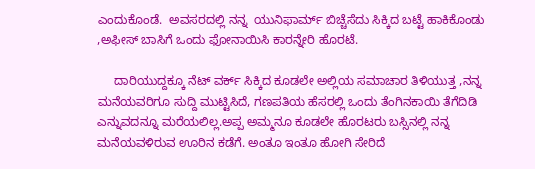ಎಂದುಕೊಂಡೆ.  ಅವಸರದಲ್ಲಿ ನನ್ನ  ಯುನಿಫಾರ್ಮ್ ಬಿಚ್ಚೆಸೆದು ಸಿಕ್ಕಿದ ಬಟ್ಟೆ ಹಾಕಿಕೊಂಡು ,ಅಫೀಸ್ ಬಾಸಿಗೆ ಒಂದು ಫೋನಾಯಿಸಿ ಕಾರನ್ನೇರಿ ಹೊರಟೆ.

     ದಾರಿಯುದ್ದಕ್ಕೂ ನೆಟ್ ವರ್ಕ್ ಸಿಕ್ಕಿದ ಕೂಡಲೇ ಅಲ್ಲಿಯ ಸಮಾಚಾರ ತಿಳಿಯುತ್ತ ,ನನ್ನ  ಮನೆಯವರಿಗೂ ಸುದ್ದಿ ಮುಟ್ಟಿಸಿದೆ, ಗಣಪತಿಯ ಹೆಸರಲ್ಲಿ ಒಂದು ತೆಂಗಿನಕಾಯಿ ತೆಗೆದಿಡಿ ಎನ್ನುವದನ್ನೂ ಮರೆಯಲಿಲ್ಲ.ಅಪ್ಪ ಅಮ್ಮನೂ ಕೂಡಲೇ ಹೊರಟರು ಬಸ್ಸಿನಲ್ಲಿ ನನ್ನ ಮನೆಯವಳಿರುವ ಊರಿನ ಕಡೆಗೆ. ಅಂತೂ ಇಂತೂ ಹೋಗಿ ಸೇರಿದೆ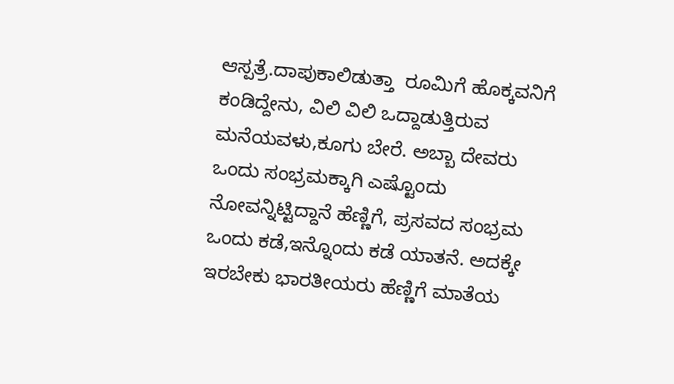ಆಸ್ಪತ್ರೆ.ದಾಪುಕಾಲಿಡುತ್ತಾ  ರೂಮಿಗೆ ಹೊಕ್ಕವನಿಗೆ ಕಂಡಿದ್ದೇನು, ವಿಲಿ ವಿಲಿ ಒದ್ದಾಡುತ್ತಿರುವ ಮನೆಯವಳು,ಕೂಗು ಬೇರೆ. ಅಬ್ಬಾ ದೇವರು ಒಂದು ಸಂಭ್ರಮಕ್ಕಾಗಿ ಎಷ್ಟೊಂದು ನೋವನ್ನಿಟ್ಟಿದ್ದಾನೆ ಹೆಣ್ಣಿಗೆ, ಪ್ರಸವದ ಸಂಭ್ರಮ ಒಂದು ಕಡೆ,ಇನ್ನೊಂದು ಕಡೆ ಯಾತನೆ. ಅದಕ್ಕೇ ಇರಬೇಕು ಭಾರತೀಯರು ಹೆಣ್ಣಿಗೆ ಮಾತೆಯ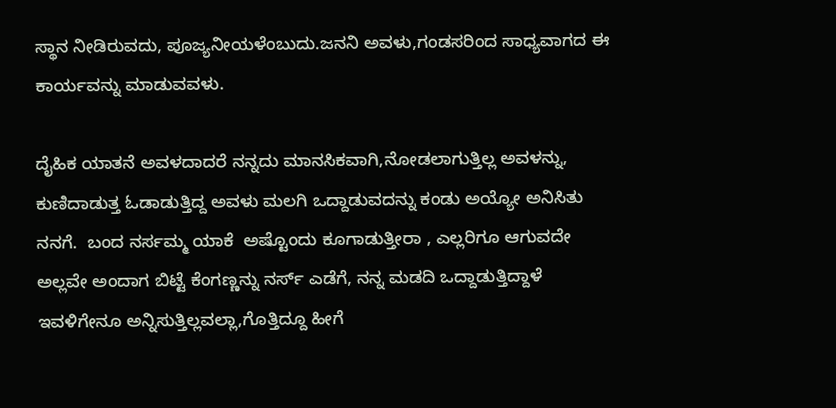ಸ್ಥಾನ ನೀಡಿರುವದು, ಪೂಜ್ಯನೀಯಳೆಂಬುದು.ಜನನಿ ಅವಳು,ಗಂಡಸರಿಂದ ಸಾಧ್ಯವಾಗದ ಈ ಕಾರ್ಯವನ್ನು ಮಾಡುವವಳು.

ದೈಹಿಕ ಯಾತನೆ ಅವಳದಾದರೆ ನನ್ನದು ಮಾನಸಿಕವಾಗಿ,ನೋಡಲಾಗುತ್ತಿಲ್ಲ ಅವಳನ್ನು, ಕುಣಿದಾಡುತ್ತ ಓಡಾಡುತ್ತಿದ್ದ ಅವಳು ಮಲಗಿ ಒದ್ದಾಡುವದನ್ನು ಕಂಡು ಅಯ್ಯೋ ಅನಿಸಿತು ನನಗೆ.  ಬಂದ ನರ್ಸಮ್ಮ ಯಾಕೆ  ಅಷ್ಟೊಂದು ಕೂಗಾಡುತ್ತೀರಾ , ಎಲ್ಲರಿಗೂ ಆಗುವದೇ ಅಲ್ಲವೇ ಅಂದಾಗ ಬಿಟ್ಟೆ ಕೆಂಗಣ್ಣನ್ನು ನರ್ಸ್ ಎಡೆಗೆ, ನನ್ನ ಮಡದಿ ಒದ್ದಾಡುತ್ತಿದ್ದಾಳೆ  ಇವಳಿಗೇನೂ ಅನ್ನಿಸುತ್ತಿಲ್ಲವಲ್ಲಾ,ಗೊತ್ತಿದ್ದೂ ಹೀಗೆ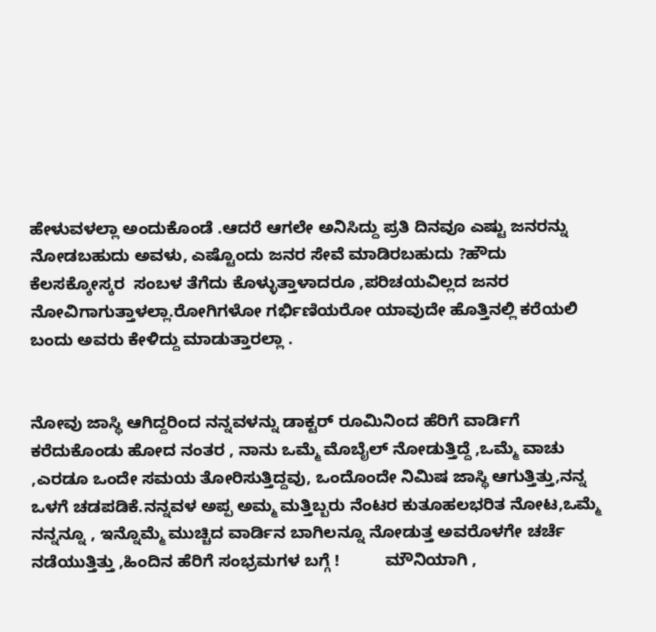ಹೇಳುವಳಲ್ಲಾ ಅಂದುಕೊಂಡೆ .ಆದರೆ ಆಗಲೇ ಅನಿಸಿದ್ದು ಪ್ರತಿ ದಿನವೂ ಎಷ್ಟು ಜನರನ್ನು ನೋಡಬಹುದು ಅವಳು, ಎಷ್ಟೊಂದು ಜನರ ಸೇವೆ ಮಾಡಿರಬಹುದು ?ಹೌದು ಕೆಲಸಕ್ಕೋಸ್ಕರ  ಸಂಬಳ ತೆಗೆದು ಕೊಳ್ಳುತ್ತಾಳಾದರೂ ,ಪರಿಚಯವಿಲ್ಲದ ಜನರ ನೋವಿಗಾಗುತ್ತಾಳಲ್ಲಾ.ರೋಗಿಗಳೋ ಗರ್ಭಿಣಿಯರೋ ಯಾವುದೇ ಹೊತ್ತಿನಲ್ಲಿ ಕರೆಯಲಿ ಬಂದು ಅವರು ಕೇಳಿದ್ದು ಮಾಡುತ್ತಾರಲ್ಲಾ .


ನೋವು ಜಾಸ್ಥಿ ಆಗಿದ್ದರಿಂದ ನನ್ನವಳನ್ನು ಡಾಕ್ಟರ್ ರೂಮಿನಿಂದ ಹೆರಿಗೆ ವಾರ್ಡಿಗೆ ಕರೆದುಕೊಂಡು ಹೋದ ನಂತರ , ನಾನು ಒಮ್ಮೆ ಮೊಬೈಲ್ ನೋಡುತ್ತಿದ್ದೆ ,ಒಮ್ಮೆ ವಾಚು ,ಎರಡೂ ಒಂದೇ ಸಮಯ ತೋರಿಸುತ್ತಿದ್ದವು, ಒಂದೊಂದೇ ನಿಮಿಷ ಜಾಸ್ಥಿ ಆಗುತ್ತಿತ್ತು,ನನ್ನ ಒಳಗೆ ಚಡಪಡಿಕೆ.ನನ್ನವಳ ಅಪ್ಪ ಅಮ್ಮ ಮತ್ತಿಬ್ಬರು ನೆಂಟರ ಕುತೂಹಲಭರಿತ ನೋಟ,ಒಮ್ಮೆ ನನ್ನನ್ನೂ , ಇನ್ನೊಮ್ಮೆ ಮುಚ್ಚಿದ ವಾರ್ಡಿನ ಬಾಗಿಲನ್ನೂ ನೋಡುತ್ತ ಅವರೊಳಗೇ ಚರ್ಚೆ ನಡೆಯುತ್ತಿತ್ತು ,ಹಿಂದಿನ ಹೆರಿಗೆ ಸಂಭ್ರಮಗಳ ಬಗ್ಗೆ !          ಮೌನಿಯಾಗಿ ,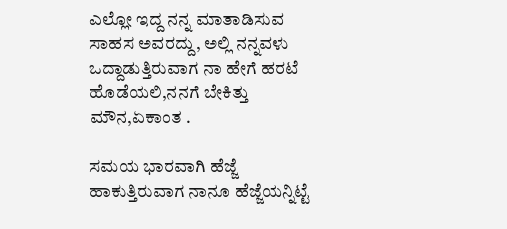ಎಲ್ಲೋ ಇದ್ದ ನನ್ನ ಮಾತಾಡಿಸುವ ಸಾಹಸ ಅವರದ್ದು, ಅಲ್ಲಿ ನನ್ನವಳು ಒದ್ದಾಡುತ್ತಿರುವಾಗ ನಾ ಹೇಗೆ ಹರಟೆ ಹೊಡೆಯಲಿ,ನನಗೆ ಬೇಕಿತ್ತು ಮೌನ,ಏಕಾಂತ .

ಸಮಯ ಭಾರವಾಗಿ ಹೆಜ್ಜೆ ಹಾಕುತ್ತಿರುವಾಗ ನಾನೂ ಹೆಜ್ಜೆಯನ್ನಿಟ್ಟೆ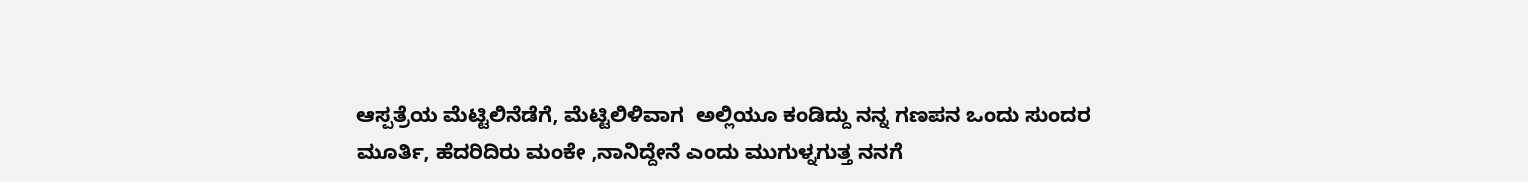ಆಸ್ಪತ್ರೆಯ ಮೆಟ್ಟಿಲಿನೆಡೆಗೆ, ಮೆಟ್ಟಿಲಿಳಿವಾಗ  ಅಲ್ಲಿಯೂ ಕಂಡಿದ್ದು ನನ್ನ ಗಣಪನ ಒಂದು ಸುಂದರ ಮೂರ್ತಿ, ಹೆದರಿದಿರು ಮಂಕೇ ,ನಾನಿದ್ದೇನೆ ಎಂದು ಮುಗುಳ್ನಗುತ್ತ ನನಗೆ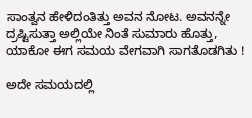ಸಾಂತ್ವನ ಹೇಳಿದಂತಿತ್ತು ಅವನ ನೋಟ. ಅವನನ್ನೇ ದ್ರಷ್ಟಿಸುತ್ತಾ ಅಲ್ಲಿಯೇ ನಿಂತೆ ಸುಮಾರು ಹೊತ್ತು, ಯಾಕೋ ಈಗ ಸಮಯ ವೇಗವಾಗಿ ಸಾಗತೊಡಗಿತು !

ಅದೇ ಸಮಯದಲ್ಲಿ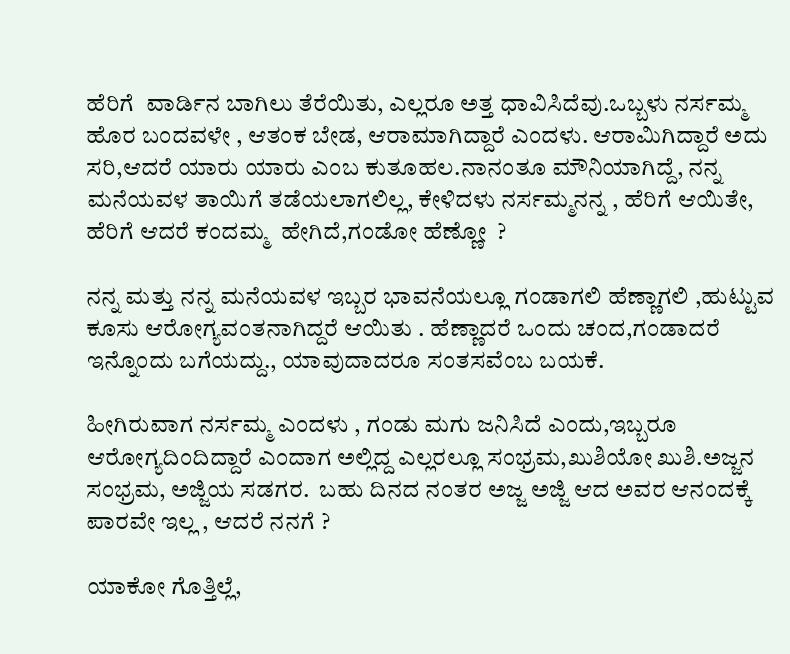ಹೆರಿಗೆ  ವಾರ್ಡಿನ ಬಾಗಿಲು ತೆರೆಯಿತು, ಎಲ್ಲರೂ ಅತ್ತ ಧಾವಿಸಿದೆವು.ಒಬ್ಬಳು ನರ್ಸಮ್ಮ ಹೊರ ಬಂದವಳೇ , ಆತಂಕ ಬೇಡ, ಆರಾಮಾಗಿದ್ದಾರೆ ಎಂದಳು. ಆರಾಮಿಗಿದ್ದಾರೆ ಅದು ಸರಿ,ಆದರೆ ಯಾರು ಯಾರು ಎಂಬ ಕುತೂಹಲ.ನಾನಂತೂ ಮೌನಿಯಾಗಿದ್ದೆ, ನನ್ನ ಮನೆಯವಳ ತಾಯಿಗೆ ತಡೆಯಲಾಗಲಿಲ್ಲ, ಕೇಳಿದಳು ನರ್ಸಮ್ಮನನ್ನ , ಹೆರಿಗೆ ಆಯಿತೇ, ಹೆರಿಗೆ ಆದರೆ ಕಂದಮ್ಮ  ಹೇಗಿದೆ,ಗಂಡೋ ಹೆಣ್ಣೋ  ?

ನನ್ನ ಮತ್ತು ನನ್ನ ಮನೆಯವಳ ಇಬ್ಬರ ಭಾವನೆಯಲ್ಲೂ ಗಂಡಾಗಲಿ ಹೆಣ್ಣಾಗಲಿ ,ಹುಟ್ಟುವ ಕೂಸು ಆರೋಗ್ಯವಂತನಾಗಿದ್ದರೆ ಆಯಿತು . ಹೆಣ್ಣಾದರೆ ಒಂದು ಚಂದ,ಗಂಡಾದರೆ ಇನ್ನೊಂದು ಬಗೆಯದ್ದು., ಯಾವುದಾದರೂ ಸಂತಸವೆಂಬ ಬಯಕೆ.

ಹೀಗಿರುವಾಗ ನರ್ಸಮ್ಮ ಎಂದಳು , ಗಂಡು ಮಗು ಜನಿಸಿದೆ ಎಂದು,ಇಬ್ಬರೂ ಆರೋಗ್ಯದಿಂದಿದ್ದಾರೆ ಎಂದಾಗ ಅಲ್ಲಿದ್ದ ಎಲ್ಲರಲ್ಲೂ ಸಂಭ್ರಮ,ಖುಶಿಯೋ ಖುಶಿ.ಅಜ್ಜನ ಸಂಭ್ರಮ, ಅಜ್ಜಿಯ ಸಡಗರ.  ಬಹು ದಿನದ ನಂತರ ಅಜ್ಜ ಅಜ್ಜಿ ಆದ ಅವರ ಆನಂದಕ್ಕೆ ಪಾರವೇ ಇಲ್ಲ , ಆದರೆ ನನಗೆ ?

ಯಾಕೋ ಗೊತ್ತಿಲ್ಲೆ,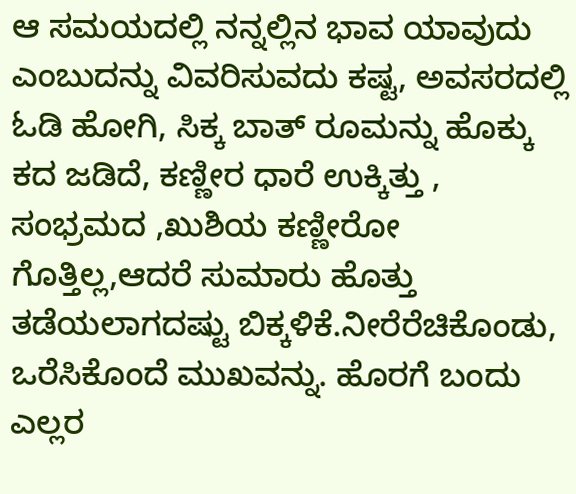ಆ ಸಮಯದಲ್ಲಿ ನನ್ನಲ್ಲಿನ ಭಾವ ಯಾವುದು ಎಂಬುದನ್ನು ವಿವರಿಸುವದು ಕಷ್ಟ, ಅವಸರದಲ್ಲಿ ಓಡಿ ಹೋಗಿ, ಸಿಕ್ಕ ಬಾತ್ ರೂಮನ್ನು ಹೊಕ್ಕು ಕದ ಜಡಿದೆ, ಕಣ್ಣೀರ ಧಾರೆ ಉಕ್ಕಿತ್ತು , ಸಂಭ್ರಮದ ,ಖುಶಿಯ ಕಣ್ಣೀರೋ ಗೊತ್ತಿಲ್ಲ,ಆದರೆ ಸುಮಾರು ಹೊತ್ತು ತಡೆಯಲಾಗದಷ್ಟು ಬಿಕ್ಕಳಿಕೆ.ನೀರೆರೆಚಿಕೊಂಡು, ಒರೆಸಿಕೊಂದೆ ಮುಖವನ್ನು. ಹೊರಗೆ ಬಂದು ಎಲ್ಲರ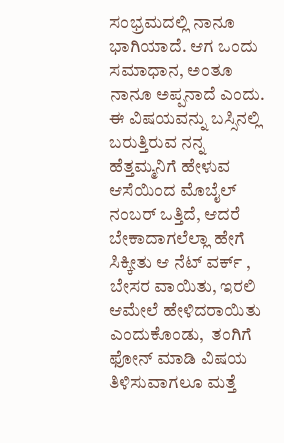ಸಂಭ್ರಮದಲ್ಲಿ ನಾನೂ ಭಾಗಿಯಾದೆ. ಆಗ ಒಂದು ಸಮಾಧಾನ, ಅಂತೂ ನಾನೂ ಅಪ್ಪನಾದೆ ಎಂದು. ಈ ವಿಷಯವನ್ನು ಬಸ್ಸಿನಲ್ಲಿ ಬರುತ್ತಿರುವ ನನ್ನ ಹೆತ್ತಮ್ಮನಿಗೆ ಹೇಳುವ ಆಸೆಯಿಂದ ಮೊಬೈಲ್ ನಂಬರ್ ಒತ್ತಿದೆ, ಆದರೆ ಬೇಕಾದಾಗಲೆಲ್ಲಾ ಹೇಗೆ ಸಿಕ್ಕೀತು ಆ ನೆಟ್ ವರ್ಕ್ , ಬೇಸರ ವಾಯಿತು, ಇರಲಿ ಆಮೇಲೆ ಹೇಳಿದರಾಯಿತು ಎಂದುಕೊಂಡು,  ತಂಗಿಗೆ ಫೋನ್ ಮಾಡಿ ವಿಷಯ ತಿಳಿಸುವಾಗಲೂ ಮತ್ತೆ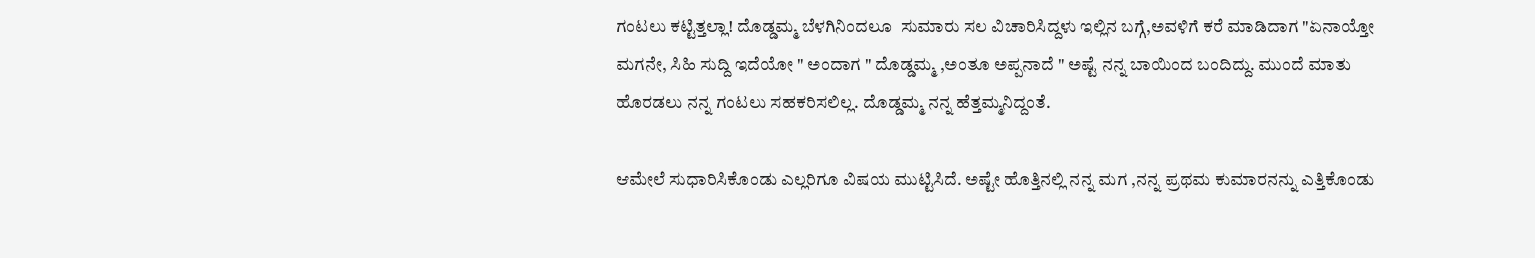ಗಂಟಲು ಕಟ್ಟಿತ್ತಲ್ಲಾ! ದೊಡ್ಡಮ್ಮ ಬೆಳಗಿನಿಂದಲೂ  ಸುಮಾರು ಸಲ ವಿಚಾರಿಸಿದ್ದಳು ಇಲ್ಲಿನ ಬಗ್ಗೆ,ಅವಳಿಗೆ ಕರೆ ಮಾಡಿದಾಗ "ಏನಾಯ್ತೋ ಮಗನೇ, ಸಿಹಿ ಸುದ್ದಿ ಇದೆಯೋ " ಅಂದಾಗ " ದೊಡ್ಡಮ್ಮ ,ಅಂತೂ ಅಪ್ಪನಾದೆ " ಅಷ್ಟೆ ನನ್ನ ಬಾಯಿಂದ ಬಂದಿದ್ದು. ಮುಂದೆ ಮಾತು ಹೊರ‍ಡಲು ನನ್ನ ಗಂಟಲು ಸಹಕರಿಸಲಿಲ್ಲ. ದೊಡ್ಡಮ್ಮ ನನ್ನ ಹೆತ್ತಮ್ಮನಿದ್ದಂತೆ.

ಆಮೇಲೆ ಸುಧಾರಿಸಿಕೊಂಡು ಎಲ್ಲರಿಗೂ ವಿಷಯ ಮುಟ್ಟಿಸಿದೆ. ಅಷ್ಟೇ ಹೊತ್ತಿನಲ್ಲಿ ನನ್ನ ಮಗ ,ನನ್ನ ಪ್ರಥಮ ಕುಮಾರನನ್ನು ಎತ್ತಿಕೊಂಡು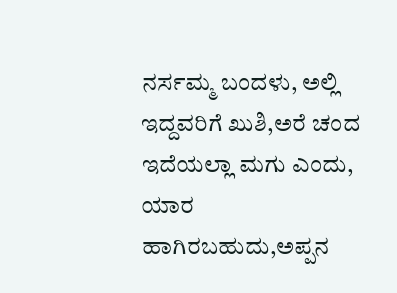ನರ್ಸಮ್ಮ ಬಂದಳು, ಅಲ್ಲಿ ಇದ್ದವರಿಗೆ ಖುಶಿ,ಅರೆ ಚಂದ ಇದೆಯಲ್ಲಾ ಮಗು ಎಂದು, ಯಾರ ಹಾಗಿರಬಹುದು,ಅಪ್ಪನ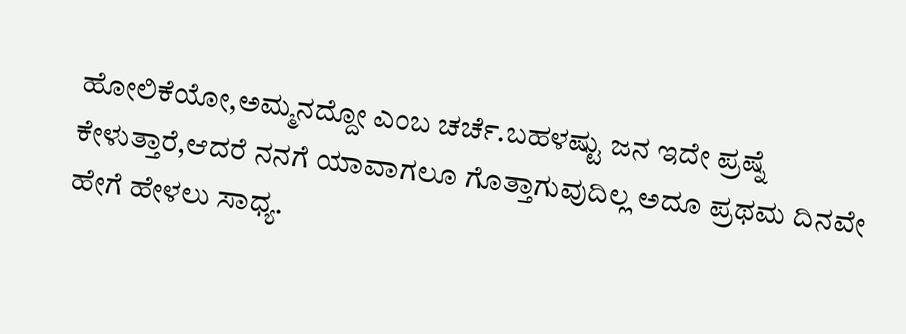ಹೋಲಿಕೆಯೋ,ಅಮ್ಮನದ್ದೋ ಎಂಬ ಚರ್ಚೆ.ಬಹಳಷ್ಟು ಜನ ಇದೇ ಪ್ರಷ್ನೆ ಕೇಳುತ್ತಾರೆ,ಆದರೆ ನನಗೆ ಯಾವಾಗಲೂ ಗೊತ್ತಾಗುವುದಿಲ್ಲ ಅದೂ ಪ್ರಥಮ ದಿನವೇ ಹೇಗೆ ಹೇಳಲು ಸಾಧ್ಯ.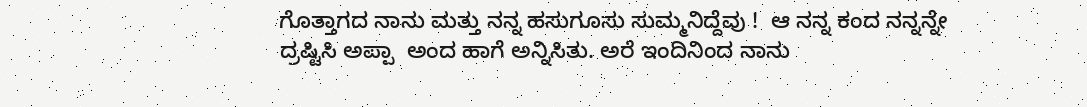ಗೊತ್ತಾಗದ ನಾನು ಮತ್ತು ನನ್ನ ಹಸುಗೂಸು ಸುಮ್ಮನಿದ್ದೆವು !  ಆ ನನ್ನ ಕಂದ ನನ್ನನ್ನೇ ದ್ರಷ್ಟಿಸಿ ಅಪ್ಪಾ  ಅಂದ ಹಾಗೆ ಅನ್ನಿಸಿತು. ಅರೆ ಇಂದಿನಿಂದ ನಾನು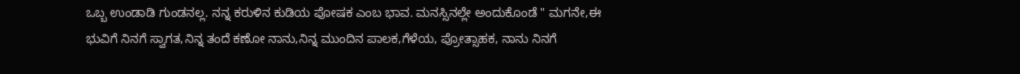ಒಬ್ಬ ಉಂಡಾಡಿ ಗುಂಡನಲ್ಲ. ನನ್ನ ಕರುಳಿನ ಕುಡಿಯ ಪೋಷಕ ಎಂಬ ಭಾವ. ಮನಸ್ಸಿನಲ್ಲೇ ಅಂದುಕೊಂಡೆ " ಮಗನೇ,ಈ ಭುವಿಗೆ ನಿನಗೆ ಸ್ವಾಗತ,ನಿನ್ನ ತಂದೆ ಕಣೋ ನಾನು,ನಿನ್ನ ಮುಂದಿನ ಪಾಲಕ,ಗೆಳೆಯ, ಪ್ರೋತ್ಸಾಹಕ, ನಾನು ನಿನಗೆ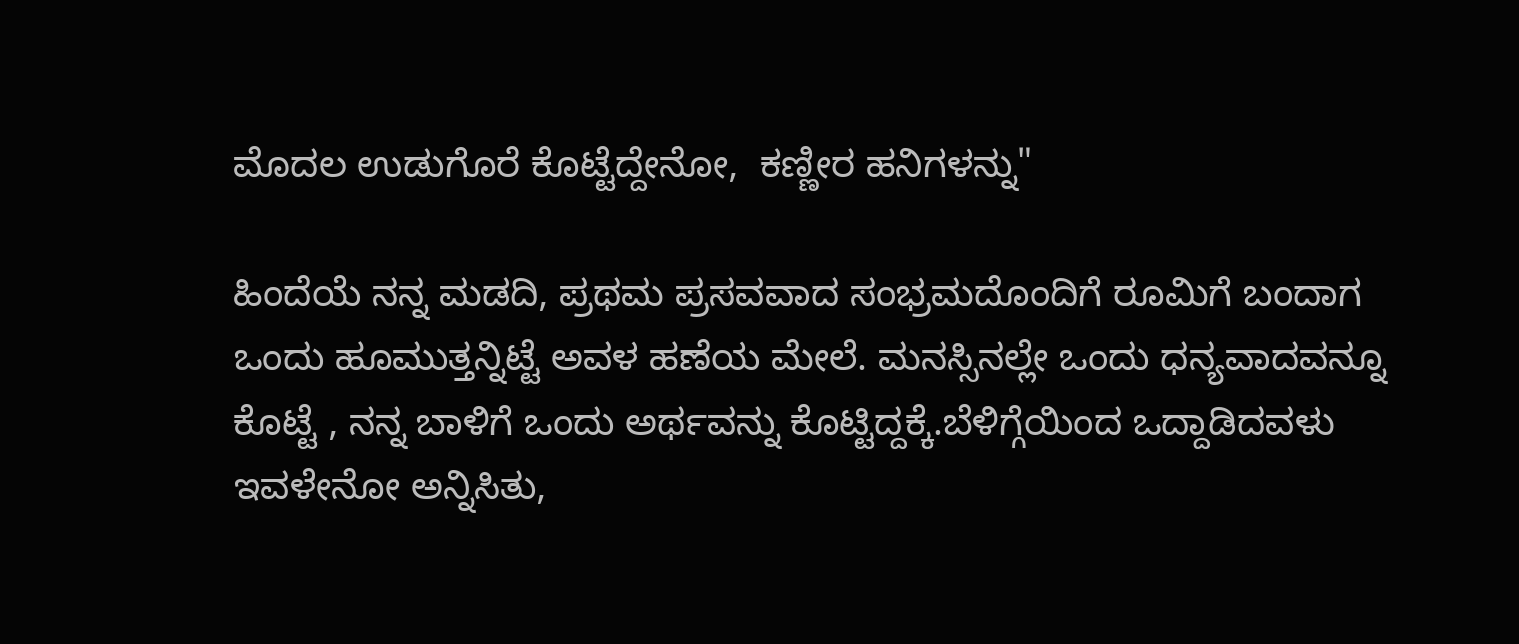ಮೊದಲ ಉಡುಗೊರೆ ಕೊಟ್ಟೆದ್ದೇನೋ,  ಕಣ್ಣೀರ ಹನಿಗಳನ್ನು"

ಹಿಂದೆಯೆ ನನ್ನ ಮಡದಿ, ಪ್ರಥಮ ಪ್ರಸವವಾದ ಸಂಭ್ರಮದೊಂದಿಗೆ ರೂಮಿಗೆ ಬಂದಾಗ ಒಂದು ಹೂಮುತ್ತನ್ನಿಟ್ಟೆ ಅವಳ ಹಣೆಯ ಮೇಲೆ. ಮನಸ್ಸಿನಲ್ಲೇ ಒಂದು ಧನ್ಯವಾದವನ್ನೂ ಕೊಟ್ಟೆ , ನನ್ನ ಬಾಳಿಗೆ ಒಂದು ಅರ್ಥವನ್ನು ಕೊಟ್ಟಿದ್ದಕ್ಕೆ.ಬೆಳಿಗ್ಗೆಯಿಂದ ಒದ್ದಾಡಿದವಳು ಇವಳೇನೋ ಅನ್ನಿಸಿತು,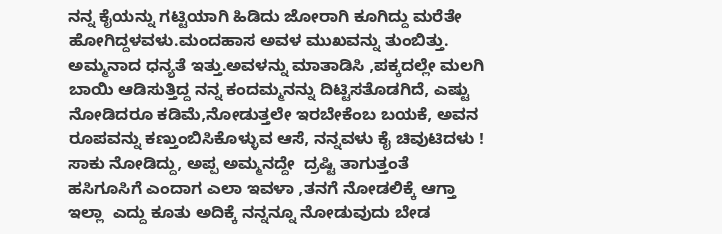ನನ್ನ ಕೈಯನ್ನು ಗಟ್ಟಿಯಾಗಿ ಹಿಡಿದು ಜೋರಾಗಿ ಕೂಗಿದ್ದು ಮರೆತೇ ಹೋಗಿದ್ದಳವಳು.ಮಂದಹಾಸ ಅವಳ ಮುಖವನ್ನು ತುಂಬಿತ್ತು. ಅಮ್ಮನಾದ ಧನ್ಯತೆ ಇತ್ತು.ಅವಳನ್ನು ಮಾತಾಡಿಸಿ ,ಪಕ್ಕದಲ್ಲೇ ಮಲಗಿ ಬಾಯಿ ಆಡಿಸುತ್ತಿದ್ದ ನನ್ನ ಕಂದಮ್ಮನನ್ನು ದಿಟ್ಟಿಸತೊಡಗಿದೆ, ಎಷ್ಟು ನೋಡಿದರೂ ಕಡಿಮೆ,ನೋಡುತ್ತಲೇ ಇರಬೇಕೆಂಬ ಬಯಕೆ, ಅವನ ರೂಪವನ್ನು ಕಣ್ತುಂಬಿಸಿಕೊಳ್ಳುವ ಆಸೆ, ನನ್ನವಳು ಕೈ ಚಿವುಟಿದಳು ! ಸಾಕು ನೋಡಿದ್ದು, ಅಪ್ಪ ಅಮ್ಮನದ್ದೇ  ದ್ರಷ್ಟಿ ತಾಗುತ್ತಂತೆ ಹಸಿಗೂಸಿಗೆ ಎಂದಾಗ ಎಲಾ ಇವಳಾ ,ತನಗೆ ನೋಡಲಿಕ್ಕೆ ಆಗ್ತಾ ಇಲ್ಲಾ  ಎದ್ದು ಕೂತು ಅದಿಕ್ಕೆ ನನ್ನನ್ನೂ ನೋಡುವುದು ಬೇಡ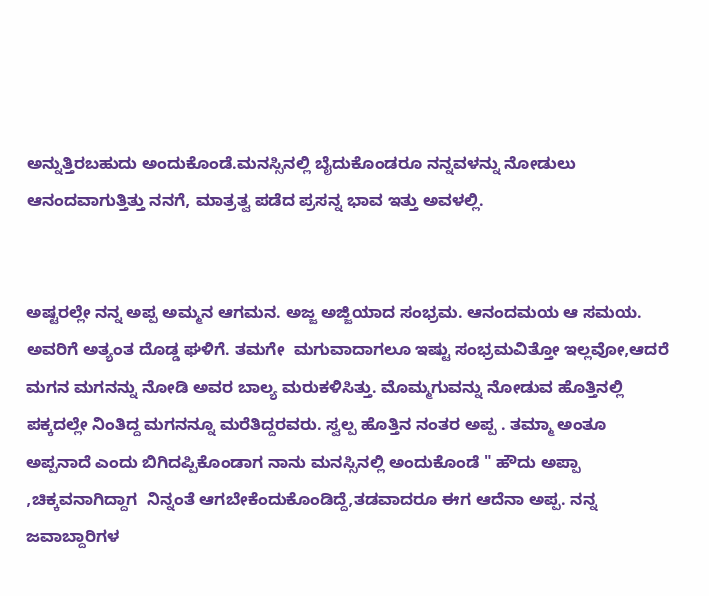ಅನ್ನುತ್ತಿರಬಹುದು ಅಂದುಕೊಂಡೆ.ಮನಸ್ಸಿನಲ್ಲಿ ಬೈದುಕೊಂಡರೂ ನನ್ನವಳನ್ನು ನೋಡುಲು ಆನಂದವಾಗುತ್ತಿತ್ತು ನನಗೆ, ಮಾತ್ರತ್ವ ಪಡೆದ ಪ್ರಸನ್ನ ಭಾವ ಇತ್ತು ಅವಳಲ್ಲಿ.


ಅಷ್ಟರಲ್ಲೇ ನನ್ನ ಅಪ್ಪ ಅಮ್ಮನ ಆಗಮನ. ಅಜ್ಜ ಅಜ್ಜಿಯಾದ ಸಂಭ್ರಮ. ಆನಂದಮಯ ಆ ಸಮಯ. ಅವರಿಗೆ ಅತ್ಯಂತ ದೊಡ್ಡ ಘಳಿಗೆ. ತಮಗೇ  ಮಗುವಾದಾಗಲೂ ಇಷ್ಟು ಸಂಭ್ರಮವಿತ್ತೋ ಇಲ್ಲವೋ,ಆದರೆ ಮಗನ ಮಗನನ್ನು ನೋಡಿ ಅವರ ಬಾಲ್ಯ ಮರುಕಳಿಸಿತ್ತು. ಮೊಮ್ಮಗುವನ್ನು ನೋಡುವ ಹೊತ್ತಿನಲ್ಲಿ ಪಕ್ಕದಲ್ಲೇ ನಿಂತಿದ್ದ ಮಗನನ್ನೂ ಮರೆತಿದ್ದರವರು. ಸ್ವಲ್ಪ ಹೊತ್ತಿನ ನಂತರ ಅಪ್ಪ . ತಮ್ಮಾ ಅಂತೂ ಅಪ್ಪನಾದೆ ಎಂದು ಬಿಗಿದಪ್ಪಿಕೊಂಡಾಗ ನಾನು ಮನಸ್ಸಿನಲ್ಲಿ ಅಂದುಕೊಂಡೆ " ಹೌದು ಅಪ್ಪಾ ,ಚಿಕ್ಕವನಾಗಿದ್ದಾಗ  ನಿನ್ನಂತೆ ಆಗಬೇಕೆಂದುಕೊಂಡಿದ್ದೆ,ತಡವಾದರೂ ಈಗ ಆದೆನಾ ಅಪ್ಪ. ನನ್ನ ಜವಾಬ್ದಾರಿಗಳ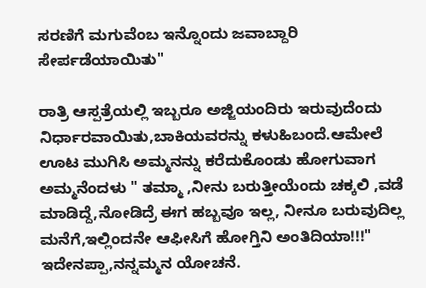ಸರಣಿಗೆ ಮಗುವೆಂಬ ಇನ್ನೊಂದು ಜವಾಬ್ದಾರಿ ಸೇರ್ಪಡೆಯಾಯಿತು"

ರಾತ್ರಿ ಆಸ್ಪತ್ರೆಯಲ್ಲಿ ಇಬ್ಬರೂ ಅಜ್ಜಿಯಂದಿರು ಇರುವುದೆಂದು ನಿರ್ಧಾರವಾಯಿತು,ಬಾಕಿಯವರನ್ನು ಕಳುಹಿಬಂದೆ.ಆಮೇಲೆ ಊಟ ಮುಗಿಸಿ ಅಮ್ಮನನ್ನು ಕರೆದುಕೊಂಡು ಹೋಗುವಾಗ ಅಮ್ಮನೆಂದಳು " ತಮ್ಮಾ ,ನೀನು ಬರುತ್ತೀಯೆಂದು ಚಕ್ಕಲಿ ,ವಡೆ ಮಾಡಿದ್ದೆ,ನೋಡಿದ್ರೆ ಈಗ ಹಬ್ಬವೂ ಇಲ್ಲ, ನೀನೂ ಬರುವುದಿಲ್ಲ ಮನೆಗೆ,ಇಲ್ಲಿಂದನೇ ಆಫೀಸಿಗೆ ಹೋಗ್ತಿನಿ ಅಂತಿದಿಯಾ!!!"  ಇದೇನಪ್ಪಾ,ನನ್ನಮ್ಮನ ಯೋಚನೆ.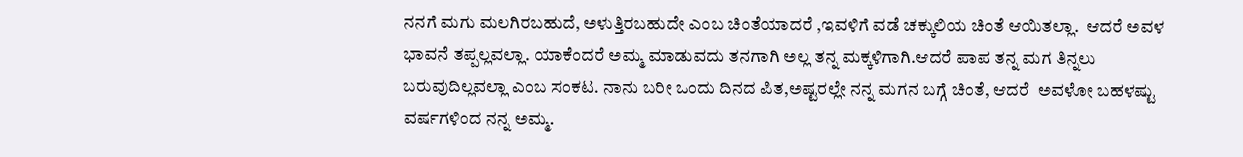ನನಗೆ ಮಗು ಮಲಗಿರಬಹುದೆ, ಅಳುತ್ತಿರಬಹುದೇ ಎಂಬ ಚಿಂತೆಯಾದರೆ ,ಇವಳಿಗೆ ವಡೆ ಚಕ್ಕುಲಿಯ ಚಿಂತೆ ಆಯಿತಲ್ಲಾ.  ಆದರೆ ಅವಳ ಭಾವನೆ ತಪ್ಪಲ್ಲವಲ್ಲಾ. ಯಾಕೆಂದರೆ ಅಮ್ಮ ಮಾಡುವದು ತನಗಾಗಿ ಅಲ್ಲ ತನ್ನ ಮಕ್ಕಳಿಗಾಗಿ.ಆದರೆ ಪಾಪ ತನ್ನ ಮಗ ತಿನ್ನಲು ಬರುವುದಿಲ್ಲವಲ್ಲಾ ಎಂಬ ಸಂಕಟ. ನಾನು ಬರೀ ಒಂದು ದಿನದ ಪಿತ,ಅಷ್ಟರಲ್ಲೇ ನನ್ನ ಮಗನ ಬಗ್ಗೆ ಚಿಂತೆ, ಆದರೆ  ಅವಳೋ ಬಹಳಷ್ಟು ವರ್ಷಗಳಿಂದ ನನ್ನ ಅಮ್ಮ.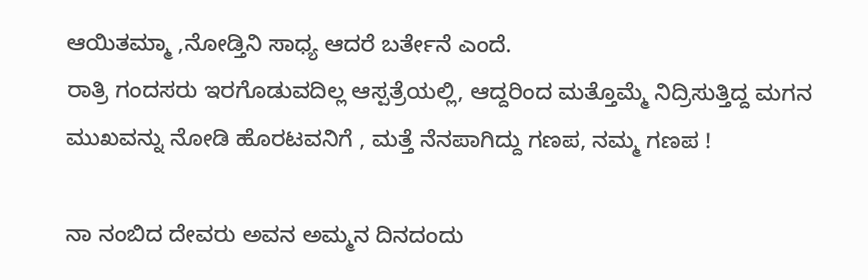ಆಯಿತಮ್ಮಾ ,ನೋಡ್ತಿನಿ ಸಾಧ್ಯ ಆದರೆ ಬರ್ತೇನೆ ಎಂದೆ.
ರಾತ್ರಿ ಗಂದಸರು ಇರಗೊಡುವದಿಲ್ಲ ಆಸ್ಪತ್ರೆಯಲ್ಲಿ, ಆದ್ದರಿಂದ ಮತ್ತೊಮ್ಮೆ ನಿದ್ರಿಸುತ್ತಿದ್ದ ಮಗನ  ಮುಖವನ್ನು ನೋಡಿ ಹೊರಟವನಿಗೆ , ಮತ್ತೆ ನೆನಪಾಗಿದ್ದು ಗಣಪ, ನಮ್ಮ ಗಣಪ !

ನಾ ನಂಬಿದ ದೇವರು ಅವನ ಅಮ್ಮನ ದಿನದಂದು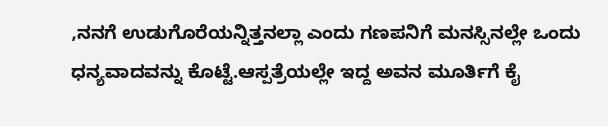,ನನಗೆ ಉಡುಗೊರೆಯನ್ನಿತ್ತನಲ್ಲಾ ಎಂದು ಗಣಪನಿಗೆ ಮನಸ್ಸಿನಲ್ಲೇ ಒಂದು ಧನ್ಯವಾದವನ್ನು ಕೊಟ್ಟೆ.ಆಸ್ಪತ್ರೆಯಲ್ಲೇ ಇದ್ದ ಅವನ ಮೂರ್ತಿಗೆ ಕೈ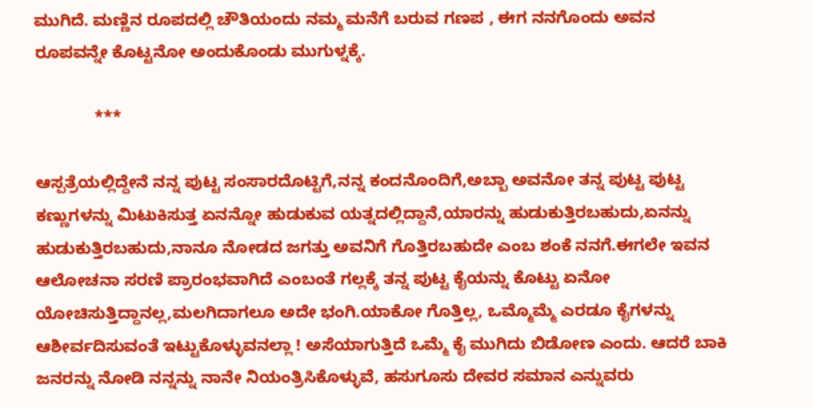ಮುಗಿದೆ. ಮಣ್ಣಿನ ರೂಪದಲ್ಲಿ ಚೌತಿಯಂದು ನಮ್ಮ ಮನೆಗೆ ಬರುವ ಗಣಪ , ಈಗ ನನಗೊಂದು ಅವನ ರೂಪವನ್ನೇ ಕೊಟ್ಟನೋ ಅಂದುಕೊಂಡು ಮುಗುಳ್ನಕ್ಕೆ.

             ***

ಆಸ್ಪತ್ರೆಯಲ್ಲಿದ್ದೇನೆ ನನ್ನ ಪುಟ್ಟ ಸಂಸಾರದೊಟ್ಟಿಗೆ,ನನ್ನ ಕಂದನೊಂದಿಗೆ,ಅಬ್ಬಾ ಅವನೋ ತನ್ನ ಪುಟ್ಟ ಪುಟ್ಟ ಕಣ್ಣುಗಳನ್ನು ಮಿಟುಕಿಸುತ್ತ ಏನನ್ನೋ ಹುಡುಕುವ ಯತ್ನದಲ್ಲಿದ್ದಾನೆ,ಯಾರನ್ನು ಹುಡುಕುತ್ತಿರಬಹುದು,ಏನನ್ನು ಹುಡುಕುತ್ತಿರಬಹುದು,ನಾನೂ ನೋಡದ ಜಗತ್ತು ಅವನಿಗೆ ಗೊತ್ತಿರಬಹುದೇ ಎಂಬ ಶಂಕೆ ನನಗೆ.ಈಗಲೇ ಇವನ ಆಲೋಚನಾ ಸರಣಿ ಪ್ರಾರಂಭವಾಗಿದೆ ಎಂಬಂತೆ ಗಲ್ಲಕ್ಕೆ ತನ್ನ ಪುಟ್ಟ ಕೈಯನ್ನು ಕೊಟ್ಟು ಏನೋ ಯೋಚಿಸುತ್ತಿದ್ದಾನಲ್ಲ,ಮಲಗಿದಾಗಲೂ ಅದೇ ಭಂಗಿ.ಯಾಕೋ ಗೊತ್ತಿಲ್ಲ, ಒಮ್ಮೊಮ್ಮೆ ಎರಡೂ ಕೈಗಳನ್ನು ಆಶೀರ್ವದಿಸುವಂತೆ ಇಟ್ಟುಕೊಳ್ಳುವನಲ್ಲಾ ! ಅಸೆಯಾಗುತ್ತಿದೆ ಒಮ್ಮೆ ಕೈ ಮುಗಿದು ಬಿಡೋಣ ಎಂದು. ಆದರೆ ಬಾಕಿ ಜನರನ್ನು ನೋಡಿ ನನ್ನನ್ನು ನಾನೇ ನಿಯಂತ್ರಿಸಿಕೊಳ್ಳುವೆ, ಹಸುಗೂಸು ದೇವರ ಸಮಾನ ಎನ್ನುವರು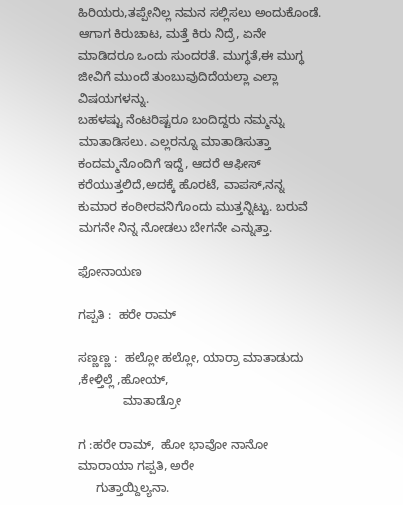ಹಿರಿಯರು,ತಪ್ಪೇನಿಲ್ಲ ನಮನ ಸಲ್ಲಿಸಲು ಅಂದುಕೊಂಡೆ. ಆಗಾಗ ಕಿರುಚಾಟ, ಮತ್ತೆ ಕಿರು ನಿದ್ರೆ, ಏನೇ ಮಾಡಿದರೂ ಒಂದು ಸುಂದರತೆ. ಮುಗ್ಧತೆ,ಈ ಮುಗ್ಧ ಜೀವಿಗೆ ಮುಂದೆ ತುಂಬುವುದಿದೆಯಲ್ಲಾ ಎಲ್ಲಾ ವಿಷಯಗಳನ್ನು.
ಬಹಳಷ್ಟು ನೆಂಟರಿಷ್ಟರೂ ಬಂದಿದ್ದರು ನಮ್ಮನ್ನು ಮಾತಾಡಿಸಲು. ಎಲ್ಲರನ್ನೂ ಮಾತಾಡಿಸುತ್ತಾ ಕಂದಮ್ಮನೊಂದಿಗೆ ಇದ್ದೆ, ಆದರೆ ಆಫೀಸ್ ಕರೆಯುತ್ತಲಿದೆ,ಅದಕ್ಕೆ ಹೊರಟೆ, ವಾಪಸ್,ನನ್ನ ಕುಮಾರ ಕಂಠೀರವನಿಗೊಂದು ಮುತ್ತನ್ನಿಟ್ಟು. ಬರುವೆ ಮಗನೇ ನಿನ್ನ ನೋಡಲು ಬೇಗನೇ ಎನ್ನುತ್ತಾ.

ಫೋನಾಯಣ

ಗಪ್ಪತಿ :  ಹರೇ ರಾಮ್

ಸಣ್ಣಣ್ಣ :  ಹಲ್ಲೋ ಹಲ್ಲೋ, ಯಾರ್ರಾ ಮಾತಾಡುದು ,ಕೇಳ್ತಿಲ್ಲೆ ,ಹೋಯ್,
             ಮಾತಾಡ್ರೋ

ಗ :ಹರೇ ರಾಮ್,  ಹೋ ಭಾವೋ ನಾನೋ ಮಾರಾಯಾ ಗಪ್ಪತಿ, ಅರೇ
     ಗುತ್ತಾಯ್ದಿಲ್ಯನಾ.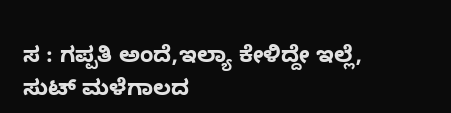ಸ : ಗಪ್ಪತಿ ಅಂದೆ,ಇಲ್ಯಾ ಕೇಳಿದ್ದೇ ಇಲ್ಲೆ, ಸುಟ್ ಮಳೆಗಾಲದ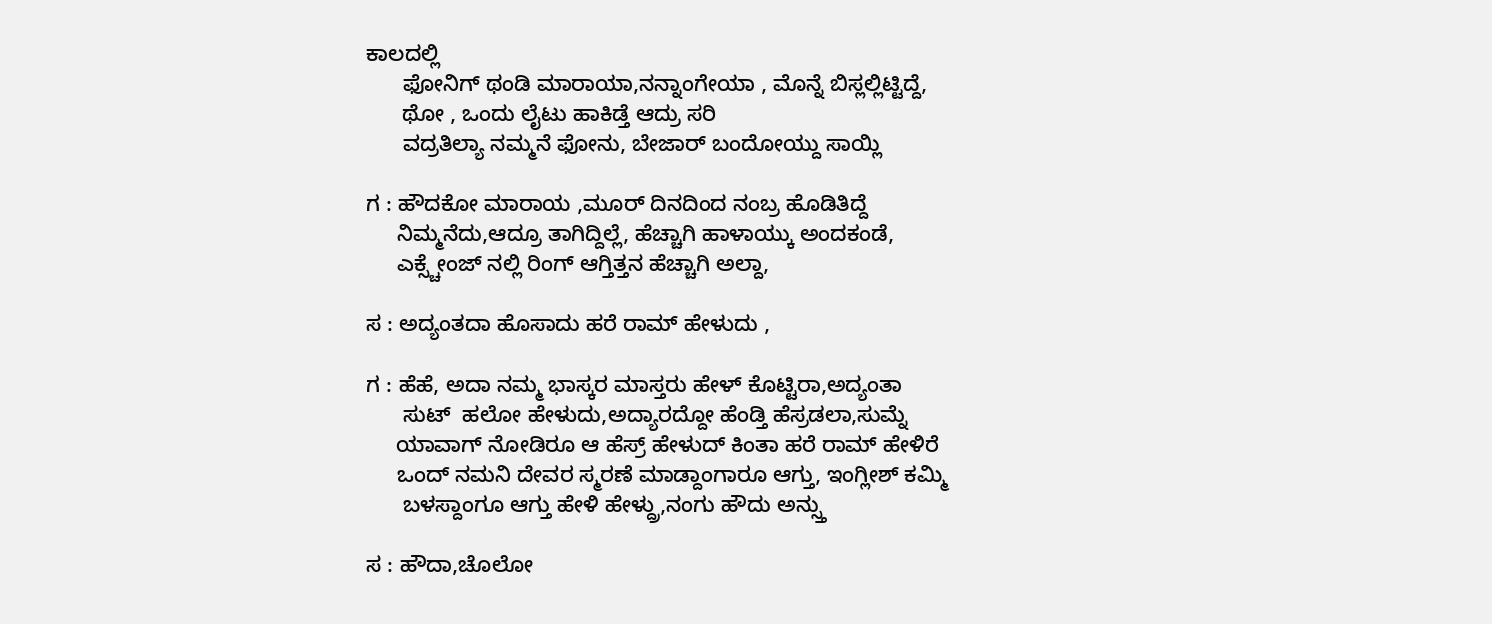ಕಾಲದಲ್ಲಿ
      ಫೋನಿಗ್ ಥಂಡಿ ಮಾರಾಯಾ,ನನ್ನಾಂಗೇಯಾ , ಮೊನ್ನೆ ಬಿಸ್ಲಲ್ಲಿಟ್ಟಿದ್ದೆ,
      ಥೋ , ಒಂದು ಲೈಟು ಹಾಕಿಡ್ತೆ ಆದ್ರು ಸರಿ
      ವದ್ರತಿಲ್ಯಾ ನಮ್ಮನೆ ಫೋನು, ಬೇಜಾರ್ ಬಂದೋಯ್ದು ಸಾಯ್ಲಿ

ಗ : ಹೌದಕೋ ಮಾರಾಯ ,ಮೂರ್ ದಿನದಿಂದ ನಂಬ್ರ ಹೊಡಿತಿದ್ದೆ
     ನಿಮ್ಮನೆದು,ಆದ್ರೂ ತಾಗಿದ್ದಿಲ್ಲೆ, ಹೆಚ್ಚಾಗಿ ಹಾಳಾಯ್ಕು ಅಂದಕಂಡೆ,
     ಎಕ್ಸ್ಚೇಂಜ್ ನಲ್ಲಿ ರಿಂಗ್ ಆಗ್ತಿತ್ತನ ಹೆಚ್ಚಾಗಿ ಅಲ್ದಾ,

ಸ : ಅದ್ಯಂತದಾ ಹೊಸಾದು ಹರೆ ರಾಮ್ ಹೇಳುದು ,

ಗ : ಹೆಹೆ, ಅದಾ ನಮ್ಮ ಭಾಸ್ಕರ ಮಾಸ್ತರು ಹೇಳ್ ಕೊಟ್ಟಿರಾ,ಅದ್ಯಂತಾ
      ಸುಟ್  ಹಲೋ ಹೇಳುದು,ಅದ್ಯಾರದ್ದೋ ಹೆಂಡ್ತಿ ಹೆಸ್ರಡಲಾ,ಸುಮ್ನೆ
     ಯಾವಾಗ್ ನೋಡಿರೂ ಆ ಹೆಸ್ರ್ ಹೇಳುದ್ ಕಿಂತಾ ಹರೆ ರಾಮ್ ಹೇಳಿರೆ
     ಒಂದ್ ನಮನಿ ದೇವರ ಸ್ಮರಣೆ ಮಾಡ್ದಾಂಗಾರೂ ಆಗ್ತು, ಇಂಗ್ಲೀಶ್ ಕಮ್ಮಿ
      ಬಳಸ್ದಾಂಗೂ ಆಗ್ತು ಹೇಳಿ ಹೇಳ್ದ್ರು,ನಂಗು ಹೌದು ಅನ್ಸ್ತು

ಸ : ಹೌದಾ,ಚೊಲೋ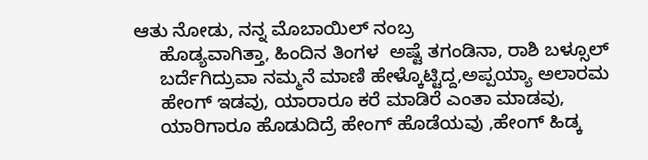ಆತು ನೋಡು, ನನ್ನ ಮೊಬಾಯಿಲ್ ನಂಬ್ರ
     ಹೊಡ್ಯವಾಗಿತ್ತಾ, ಹಿಂದಿನ ತಿಂಗಳ  ಅಷ್ಟೆ ತಗಂಡಿನಾ, ರಾಶಿ ಬಳ್ಸೂಲ್
     ಬರ್ದೆಗಿದ್ರುವಾ ನಮ್ಮನೆ ಮಾಣಿ ಹೇಳ್ಕೊಟ್ಟಿದ್ದ,ಅಪ್ಪಯ್ಯಾ ಅಲಾರಮ
     ಹೇಂಗ್ ಇಡವು, ಯಾರಾರೂ ಕರೆ ಮಾಡಿರೆ ಎಂತಾ ಮಾಡವು,
     ಯಾರಿಗಾರೂ ಹೊಡುದಿದ್ರೆ ಹೇಂಗ್ ಹೊಡೆಯವು ,ಹೇಂಗ್ ಹಿಡ್ಕ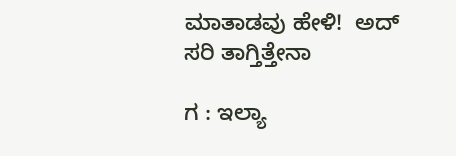ಮಾತಾಡವು ಹೇಳಿ!  ಅದ್ ಸರಿ ತಾಗ್ತಿತ್ತೇನಾ

ಗ : ಇಲ್ಯಾ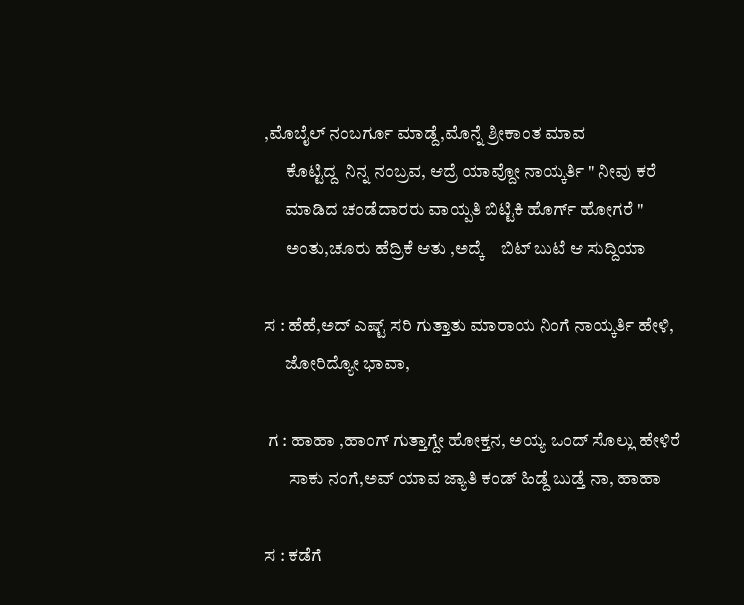,ಮೊಬೈಲ್ ನಂಬರ್ಗೂ ಮಾಡ್ದೆ,ಮೊನ್ನೆ ಶ್ರೀಕಾಂತ ಮಾವ
      ಕೊಟ್ಟಿದ್ದ  ನಿನ್ನ ನಂಬ್ರವ, ಆದ್ರೆ ಯಾವ್ದೋ ನಾಯ್ಕರ್ತಿ " ನೀವು ಕರೆ
      ಮಾಡಿದ ಚಂಡೆದಾರರು ವಾಯ್ಪತಿ ಬಿಟ್ಟಿಕಿ ಹೊರ್ಗ್ ಹೋಗರೆ "
      ಅಂತು,ಚೂರು ಹೆದ್ರಿಕೆ ಆತು ,ಅದ್ಕೆ    ಬಿಟ್ ಬುಟೆ ಆ ಸುದ್ದಿಯಾ

ಸ : ಹೆಹೆ,ಅದ್ ಎಷ್ಟ್ ಸರಿ ಗುತ್ತಾತು ಮಾರಾಯ ನಿಂಗೆ ನಾಯ್ಕರ್ತಿ ಹೇಳಿ,
      ಜೋರಿದ್ಯೋ ಭಾವಾ,

 ಗ : ಹಾಹಾ ,ಹಾಂಗ್ ಗುತ್ತಾಗ್ದೇ ಹೋಕ್ತನ, ಅಯ್ಯ ಒಂದ್ ಸೊಲ್ಲು ಹೇಳಿರೆ
       ಸಾಕು ನಂಗೆ,ಅವ್ ಯಾವ ಜ್ಯಾತಿ ಕಂಡ್ ಹಿಡ್ದೆ ಬುಡ್ತೆ ನಾ, ಹಾಹಾ

ಸ : ಕಡೆಗೆ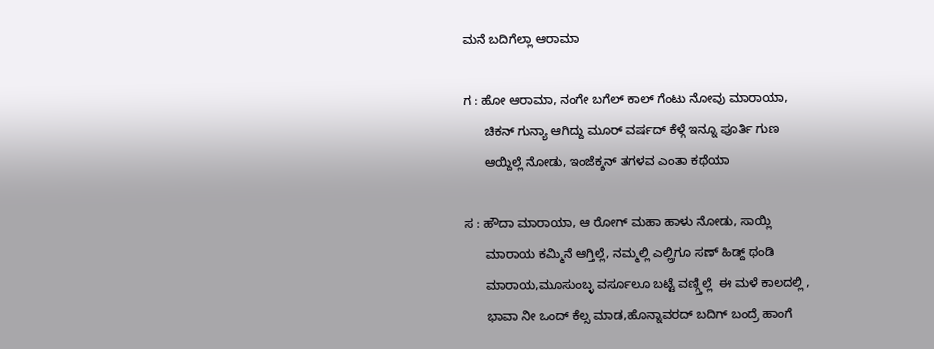ಮನೆ ಬದಿಗೆಲ್ಲಾ ಆರಾಮಾ

ಗ : ಹೋ ಆರಾಮಾ, ನಂಗೇ ಬಗೆಲ್ ಕಾಲ್ ಗೆಂಟು ನೋವು ಮಾರಾಯಾ,
      ಚಿಕನ್ ಗುನ್ಯಾ ಆಗಿದ್ದು ಮೂರ್ ವರ್ಷದ್ ಕೆಳ್ಗೆ ಇನ್ನೂ ಪೂರ್ತಿ ಗುಣ
      ಆಯ್ದಿಲ್ಲೆ ನೋಡು, ಇಂಜೆಕ್ಶನ್ ತಗಳವ ಎಂತಾ ಕಥೆಯಾ

ಸ : ಹೌದಾ ಮಾರಾಯಾ, ಆ ರೋಗ್ ಮಹಾ ಹಾಳು ನೋಡು, ಸಾಯ್ಲಿ
      ಮಾರಾಯ ಕಮ್ಮಿನೆ ಆಗ್ತಿಲ್ಲೆ, ನಮ್ಮಲ್ಲಿ ಎಲ್ಲ್ರಿಗೂ ಸಣ್ ಹಿಡ್ದ್ ಥಂಡಿ
      ಮಾರಾಯ,ಮೂಸುಂಬ್ಳ ವರ್ಸೂಲೂ ಬಟ್ಟೆ ವಣ್ಗ್ತಿಲ್ಲೆ  ಈ ಮಳೆ ಕಾಲದಲ್ಲಿ ,
      ಭಾವಾ ನೀ ಒಂದ್ ಕೆಲ್ಸ ಮಾಡ,ಹೊನ್ನಾವರದ್ ಬದಿಗ್ ಬಂದ್ರೆ ಹಾಂಗೆ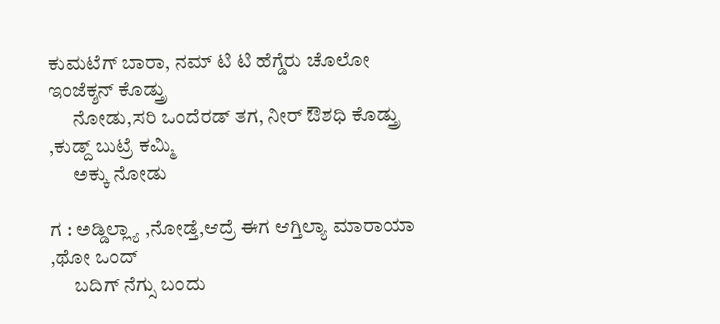ಕುಮಟೆಗ್ ಬಾರಾ, ನಮ್ ಟಿ ಟಿ ಹೆಗ್ಡೆರು ಚೊಲೋ ಇಂಜೆಕ್ಶನ್ ಕೊಡ್ತ್ರು
      ನೋಡು,ಸರಿ ಒಂದೆರಡ್ ತಗ, ನೀರ್ ಔಶಧಿ ಕೊಡ್ತ್ರು ,ಕುಡ್ದ್ ಬುಟ್ರೆ ಕಮ್ಮಿ
      ಅಕ್ಕು ನೋಡು

ಗ : ಅಡ್ಡಿಲ್ಲ್ಯಾ ,ನೋಡ್ತೆ,ಆದ್ರೆ ಈಗ ಆಗ್ತಿಲ್ಯಾ ಮಾರಾಯಾ ,ಥೋ ಒಂದ್
      ಬದಿಗ್ ನೆಗ್ಸು ಬಂದು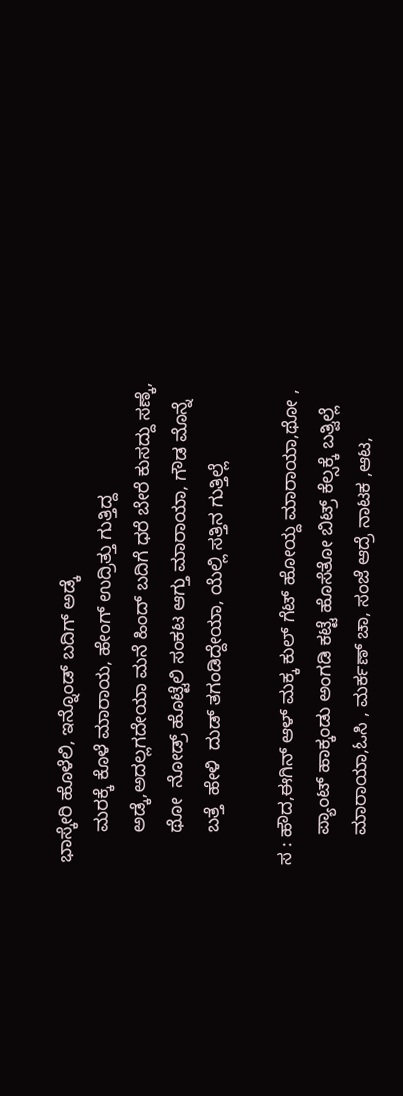ಭಾಸ್ಕೇರಿ ಹೊಳೆಲಿ, ಇನ್ನೊಂಡ್ ಬದಿಗ್ ಅಡ್ಕೆ
      ಮರಕ್ಕೆ ಕೊಳೆ ಮಾರಾಯ, ಹೇಂಗ್ ಉದ್ರಿತ್ತು ಗುತ್ತಿದ್ದ
      ಅಡ್ಕೆ,ಅದಲ್ಲಗದೇಯಾ ಮನೆ ಹಿಂದ್ ಬದಿಗೆ ಧರೆ ಬೇರೆ ಕುಸದ್ದು ಸಣ್ಕೆ,
      ಥೋ  ನೋಡ್ರ್ ಹೊಟ್ಟೆಲಿ ಸಂಕಟ ಆಗ್ತು ಮಾರಾಯಾ, ಗೌಡ ಮೊನ್ನೆ
      ಬತ್ತೆ  ಹೇಳಿ  ದುಡ್ ತಗಂಡಿದ್ದೇಯಾ, ಯೆಲ್ಲಿ ಸತ್ತಿನ ಗುತ್ತಿಲ್ಲೆ

ಸ : ಹೌದ,ಈಗಿನ್ ಆಳ್ ಮಕ್ಕ ಕುಲ್ ಗೆಟ್ ಹೋಯ್ದ ಮಾರಾಯಾ,ಥೋ ,
      ಪ್ಯಾಂಟ್ ಹಾಕ್ಕಂಡು ಅಂಗಡಿ ಕಟ್ಟೆ ಹೊಸೆತೋ ಬಿಟ್ರ್ ಕೆಲ್ಸಕ್ಕೆ ಬತ್ವಿಲ್ಲೆ
      ಮಾರಾಯಾ,ಓಸಿ , ಮರ್ಕಣ್ ಚಾ, ಸಂಜೆ ಆದ್ರೆ ನಾಟಕ ,ಆಟ,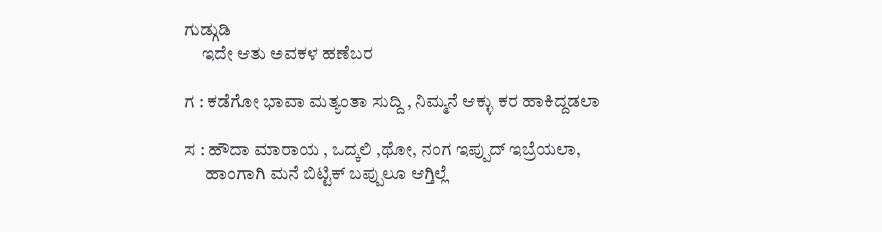ಗುಡ್ಗುಡಿ
     ಇದೇ ಆತು ಅವಕಳ ಹಣೆಬರ

ಗ : ಕಡೆಗೋ ಭಾವಾ ಮತ್ಯಂತಾ ಸುದ್ದಿ , ನಿಮ್ಮನೆ ಆಕ್ಳು ಕರ ಹಾಕಿದ್ದಡಲಾ

ಸ : ಹೌದಾ ಮಾರಾಯ , ಒದ್ಕಲಿ ,ಥೋ, ನಂಗ ಇಪ್ಪುದ್ ಇಬ್ರೆಯಲಾ,
      ಹಾಂಗಾಗಿ ಮನೆ ಬಿಟ್ಟಿಕ್ ಬಪ್ಪುಲೂ ಆಗ್ತಿಲ್ಲೆ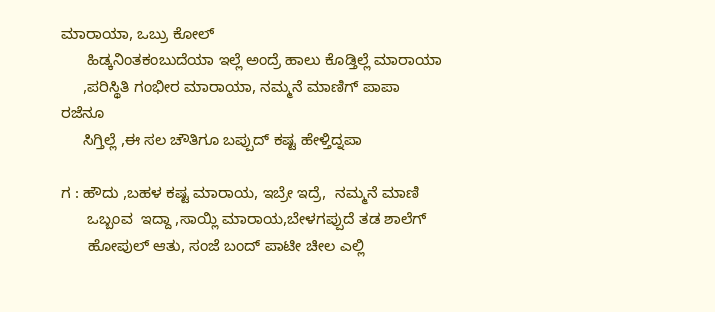ಮಾರಾಯಾ, ಒಬ್ರು ಕೋಲ್
      ಹಿಡ್ಕನಿಂತಕಂಬುದೆಯಾ ಇಲ್ಲೆ ಅಂದ್ರೆ ಹಾಲು ಕೊಡ್ತಿಲ್ಲೆ ಮಾರಾಯಾ
     ,ಪರಿಸ್ಥಿತಿ ಗಂಭೀರ ಮಾರಾಯಾ, ನಮ್ಮನೆ ಮಾಣಿಗ್ ಪಾಪಾ ರಜೆನೂ
     ಸಿಗ್ತಿಲ್ಲೆ ,ಈ ಸಲ ಚೌತಿಗೂ ಬಪ್ಪುದ್ ಕಷ್ಟ ಹೇಳ್ತಿದ್ನಪಾ

ಗ : ಹೌದು ,ಬಹಳ ಕಷ್ಟ ಮಾರಾಯ, ಇಬ್ರೇ ಇದ್ರೆ,  ನಮ್ಮನೆ ಮಾಣಿ
      ಒಬ್ಬಂವ  ಇದ್ದಾ ,ಸಾಯ್ಲಿ ಮಾರಾಯ,ಬೇಳಗಪ್ಪುದೆ ತಡ ಶಾಲೆಗ್
      ಹೋಪುಲ್ ಆತು, ಸಂಜೆ ಬಂದ್ ಪಾಟೀ ಚೀಲ ಎಲ್ಲಿ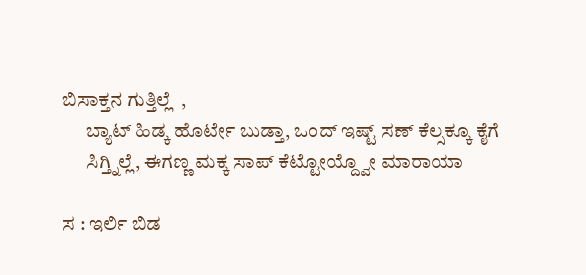ಬಿಸಾಕ್ತನ ಗುತ್ತಿಲ್ಲೆ  ,
      ಬ್ಯಾಟ್ ಹಿಡ್ಕ ಹೊರ್ಟೇ ಬುಡ್ತಾ, ಒಂದ್ ಇಷ್ಟ್ ಸಣ್ ಕೆಲ್ಸಕ್ಕೂ ಕೈಗೆ
      ಸಿಗ್ತ್ನಿಲ್ಲೆ, ಈಗಣ್ಣ ಮಕ್ಕ ಸಾಪ್ ಕೆಟ್ಟೋಯ್ದ್ವೋ ಮಾರಾಯಾ

ಸ : ಇರ್ಲಿ ಬಿಡ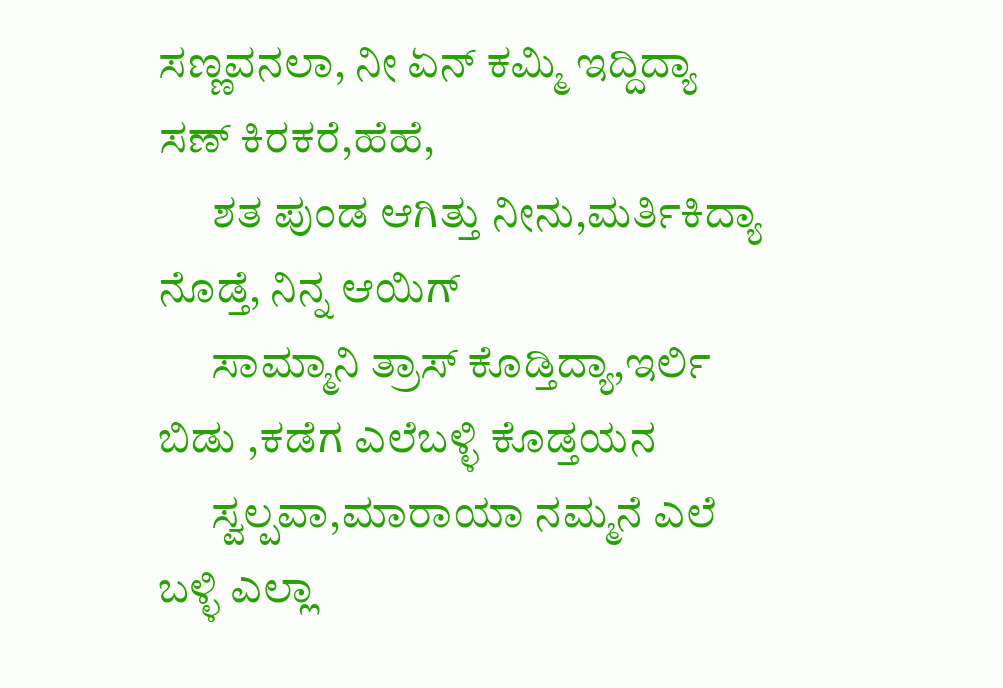ಸಣ್ಣವನಲಾ, ನೀ ಏನ್ ಕಮ್ಮಿ ಇದ್ದಿದ್ಯಾ ಸಣ್ ಕಿರಕರೆ,ಹೆಹೆ,
      ಶತ ಪುಂಡ ಆಗಿತ್ತು ನೀನು,ಮರ್ತಿಕಿದ್ಯಾ ನೊಡ್ತೆ, ನಿನ್ನ ಆಯಿಗ್
      ಸಾಮ್ಮಾನಿ ತ್ರಾಸ್ ಕೊಡ್ತಿದ್ಯಾ,ಇರ್ಲಿ ಬಿಡು ,ಕಡೆಗ ಎಲೆಬಳ್ಳಿ ಕೊಡ್ತಯನ
      ಸ್ವಲ್ಪವಾ,ಮಾರಾಯಾ ನಮ್ಮನೆ ಎಲೆ ಬಳ್ಳಿ ಎಲ್ಲಾ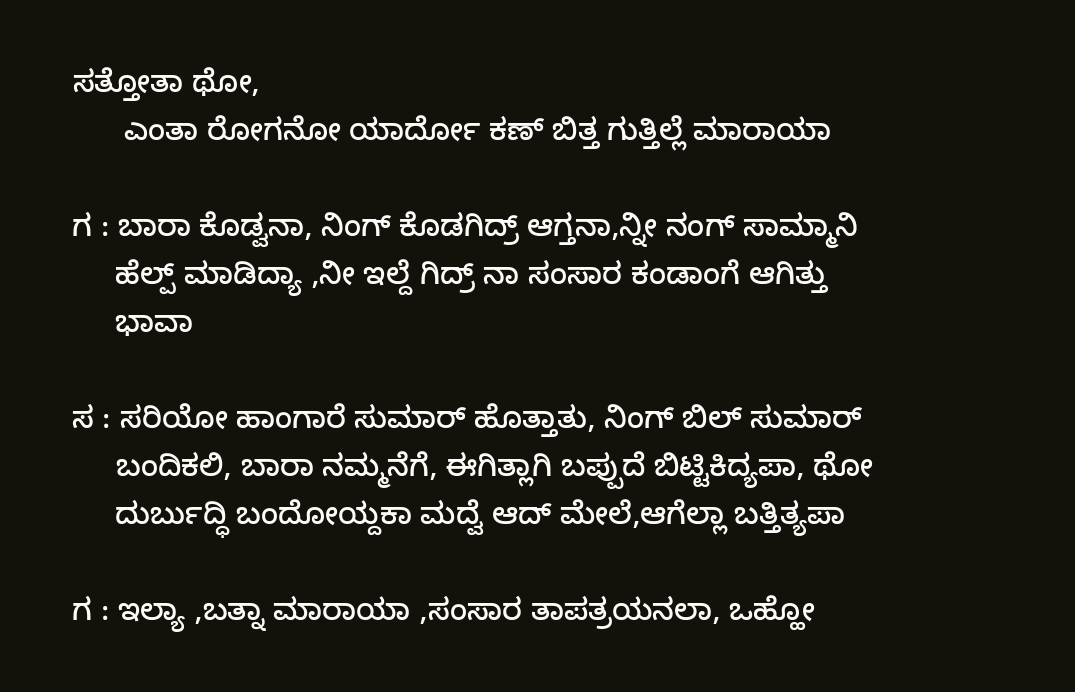ಸತ್ತೋತಾ ಥೋ,
      ಎಂತಾ ರೋಗನೋ ಯಾರ್ದೋ ಕಣ್ ಬಿತ್ತ ಗುತ್ತಿಲ್ಲೆ ಮಾರಾಯಾ

ಗ : ಬಾರಾ ಕೊಡ್ವನಾ, ನಿಂಗ್ ಕೊಡಗಿದ್ರ್ ಆಗ್ತನಾ,ನ್ನೀ ನಂಗ್ ಸಾಮ್ಮಾನಿ
     ಹೆಲ್ಪ್ ಮಾಡಿದ್ಯಾ ,ನೀ ಇಲ್ದೆ ಗಿದ್ರ್ ನಾ ಸಂಸಾರ ಕಂಡಾಂಗೆ ಆಗಿತ್ತು
     ಭಾವಾ

ಸ : ಸರಿಯೋ ಹಾಂಗಾರೆ ಸುಮಾರ್ ಹೊತ್ತಾತು, ನಿಂಗ್ ಬಿಲ್ ಸುಮಾರ್
     ಬಂದಿಕಲಿ, ಬಾರಾ ನಮ್ಮನೆಗೆ, ಈಗಿತ್ಲಾಗಿ ಬಪ್ಪುದೆ ಬಿಟ್ಟಿಕಿದ್ಯಪಾ, ಥೋ
     ದುರ್ಬುದ್ಧಿ ಬಂದೋಯ್ದಕಾ ಮದ್ವೆ ಆದ್ ಮೇಲೆ,ಆಗೆಲ್ಲಾ ಬತ್ತಿತ್ಯಪಾ

ಗ : ಇಲ್ಯಾ ,ಬತ್ನಾ ಮಾರಾಯಾ ,ಸಂಸಾರ ತಾಪತ್ರಯನಲಾ, ಒಹ್ಹೋ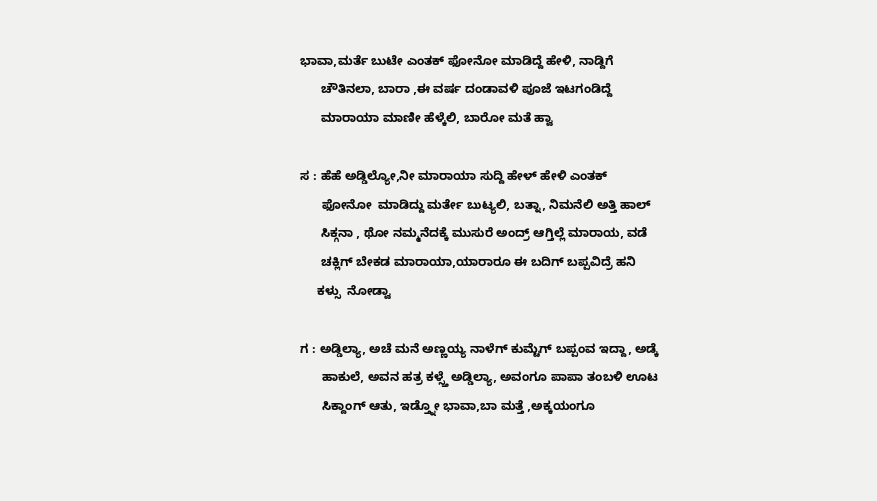ಭಾವಾ,ಮರ್ತೆ ಬುಟೇ ಎಂತಕ್ ಫೋನೋ ಮಾಡಿದ್ದೆ ಹೇಳಿ, ನಾಡ್ದಿಗೆ
      ಚೌತಿನಲಾ, ಬಾರಾ ,ಈ ವರ್ಷ ದಂಡಾವಳಿ ಪೂಜೆ ಇಟಗಂಡಿದ್ದೆ
      ಮಾರಾಯಾ ಮಾಣೀ ಹೆಳ್ಕೆಲಿ, ಬಾರೋ ಮತೆ ಹ್ವಾ

ಸ : ಹೆಹೆ ಅಡ್ಡಿಲ್ಯೋ,ನೀ ಮಾರಾಯಾ ಸುದ್ದಿ ಹೇಳ್ ಹೇಳಿ ಎಂತಕ್
      ಫೋನೋ  ಮಾಡಿದ್ದು ಮರ್ತೇ ಬುಟ್ಯಲಿ, ಬತ್ನಾ, ನಿಮನೆಲಿ ಅತ್ತಿ ಹಾಲ್
      ಸಿಕ್ಗನಾ , ಥೋ ನಮ್ಮನೆದಕ್ಕೆ ಮುಸುರೆ ಅಂದ್ರ್ ಆಗ್ತಿಲ್ಲೆ ಮಾರಾಯ, ವಡೆ
      ಚಕ್ಲಿಗ್ ಬೇಕಡ ಮಾರಾಯಾ,ಯಾರಾರೂ ಈ ಬದಿಗ್ ಬಪ್ಪವಿದ್ರೆ ಹನಿ
     ಕಳ್ಸು  ನೋಡ್ವಾ

ಗ : ಅಡ್ಡಿಲ್ಯಾ, ಅಚೆ ಮನೆ ಅಣ್ಣಯ್ಯ ನಾಳೆಗ್ ಕುಮ್ಟೆಗ್ ಬಪ್ಪಂವ ಇದ್ದಾ, ಅಡ್ಕೆ
      ಹಾಕುಲೆ, ಅವನ ಹತ್ರ ಕಳ್ಸ್ತೆ ಅಡ್ಡಿಲ್ಯಾ, ಅವಂಗೂ ಪಾಪಾ ತಂಬಳಿ ಊಟ
      ಸಿಕ್ದಾಂಗ್ ಆತು, ಇಡ್ತ್ನೋ ಭಾವಾ,ಬಾ ಮತ್ತೆ ,ಅಕ್ಕಯಂಗೂ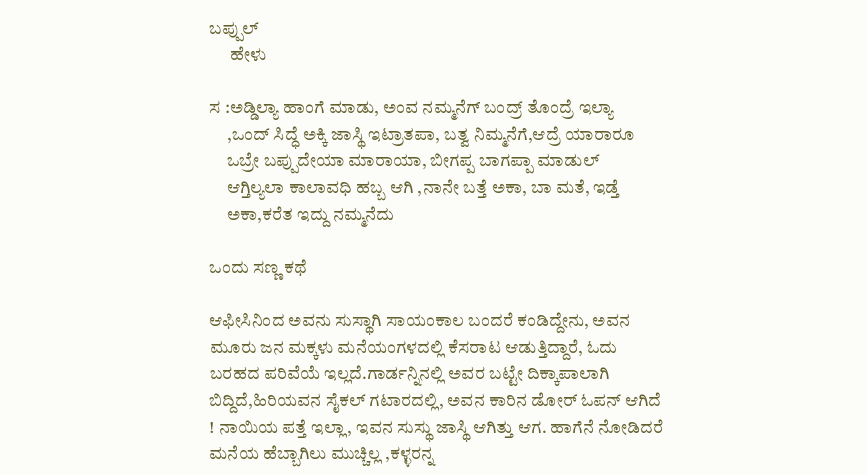ಬಪ್ಪುಲ್
      ಹೇಳು

ಸ :ಅಡ್ಡಿಲ್ಯಾ ಹಾಂಗೆ ಮಾಡು, ಅಂವ ನಮ್ಮನೆಗ್ ಬಂದ್ರ್ ತೊಂದ್ರೆ ಇಲ್ಯಾ
     ,ಒಂದ್ ಸಿದ್ಧೆ ಅಕ್ಕಿ ಜಾಸ್ಥಿ ಇಟ್ರಾತಪಾ, ಬತ್ವ ನಿಮ್ಮನೆಗೆ,ಆದ್ರೆ ಯಾರಾರೂ
     ಒಬ್ರೇ ಬಪ್ಪುದೇಯಾ ಮಾರಾಯಾ, ಬೀಗಪ್ಪ ಬಾಗಪ್ಪಾ ಮಾಡುಲ್
     ಆಗ್ತಿಲ್ಯಲಾ ಕಾಲಾವಧಿ ಹಬ್ಬ ಆಗಿ ,ನಾನೇ ಬತ್ತೆ ಅಕಾ, ಬಾ ಮತೆ, ಇಡ್ತೆ
     ಅಕಾ,ಕರೆತ ಇದ್ದು ನಮ್ಮನೆದು

ಒಂದು ಸಣ್ಣ ಕಥೆ

ಆಫೀಸಿನಿಂದ ಅವನು ಸುಸ್ಥಾಗಿ ಸಾಯಂಕಾಲ ಬಂದರೆ ಕಂಡಿದ್ದೇನು, ಅವನ ಮೂರು ಜನ ಮಕ್ಕಳು ಮನೆಯಂಗಳದಲ್ಲಿ ಕೆಸರಾಟ ಆಡುತ್ತಿದ್ದಾರೆ, ಓದು ಬರಹದ ಪರಿವೆಯೆ ಇಲ್ಲದೆ.ಗಾರ್ಡನ್ನಿನಲ್ಲಿ ಅವರ ಬಟ್ಟೇ ದಿಕ್ಕಾಪಾಲಾಗಿ ಬಿದ್ದಿದೆ,ಹಿರಿಯವನ ಸೈಕಲ್ ಗಟಾರದಲ್ಲಿ, ಅವನ ಕಾರಿನ ಡೋರ್ ಓಪನ್ ಆಗಿದೆ ! ನಾಯಿಯ ಪತ್ತೆ ಇಲ್ಲಾ, ಇವನ ಸುಸ್ಥು ಜಾಸ್ಥಿ ಆಗಿತ್ತು ಆಗ. ಹಾಗೆನೆ ನೋಡಿದರೆ ಮನೆಯ ಹೆಬ್ಬಾಗಿಲು ಮುಚ್ಚಿಲ್ಲ ,ಕಳ್ಳರನ್ನ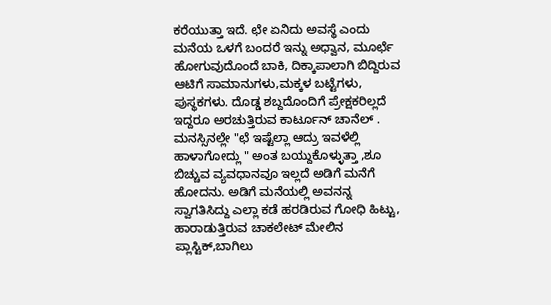ಕರೆಯುತ್ತಾ ಇದೆ. ಛೇ ಏನಿದು ಅವಸ್ಥೆ ಎಂದು ಮನೆಯ ಒಳಗೆ ಬಂದರೆ ಇನ್ನು ಅಧ್ವಾನ, ಮೂರ್ಛೆ ಹೋಗುವುದೊಂದೆ ಬಾಕಿ, ದಿಕ್ಕಾಪಾಲಾಗಿ ಬಿದ್ದಿರುವ ಆಟಿಗೆ ಸಾಮಾನುಗಳು,ಮಕ್ಕಳ ಬಟ್ಟೆಗಳು, ಪುಸ್ಥಕಗಳು. ದೊಡ್ಡ ಶಬ್ದದೊಂದಿಗೆ ಪ್ರೇಕ್ಷಕರಿಲ್ಲದೆ ಇದ್ದರೂ ಅರಚುತ್ತಿರುವ ಕಾರ್ಟೂನ್ ಚಾನೆಲ್ . ಮನಸ್ಸಿನಲ್ಲೇ "ಛೆ ಇಷ್ಟೆಲ್ಲಾ ಆದ್ರು ಇವಳೆಲ್ಲಿ ಹಾಳಾಗೋದ್ಲು " ಅಂತ ಬಯ್ದುಕೊಳ್ಳುತ್ತಾ ,ಶೂ ಬಿಚ್ಚುವ ವ್ಯವಧಾನವೂ ಇಲ್ಲದೆ ಅಡಿಗೆ ಮನೆಗೆ ಹೋದನು. ಅಡಿಗೆ ಮನೆಯಲ್ಲಿ ಅವನನ್ನ ಸ್ವಾಗತಿಸಿದ್ದು ಎಲ್ಲಾ ಕಡೆ ಹರಡಿರುವ ಗೋಧಿ ಹಿಟ್ಟು, ಹಾರಾಡುತ್ತಿರುವ ಚಾಕಲೇಟ್ ಮೇಲಿನ ಪ್ಲಾಸ್ಟಿಕ್,ಬಾಗಿಲು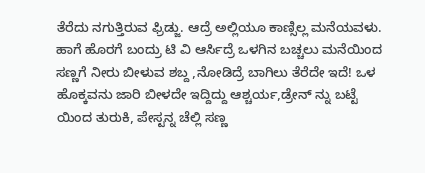ತೆರೆದು ನಗುತ್ತಿರುವ ಫ್ರಿಡ್ಜು. ಆದ್ರೆ ಅಲ್ಲಿಯೂ ಕಾಣ್ಸಿಲ್ಲ ಮನೆಯವಳು. ಹಾಗೆ ಹೊರಗೆ ಬಂದ್ರು ಟಿ ವಿ ಆರ್ಸಿದ್ರೆ ಒಳಗಿನ ಬಚ್ಚಲು ಮನೆಯಿಂದ ಸಣ್ಣಗೆ ನೀರು ಬೀಳುವ ಶಬ್ದ ,ನೋಡಿದ್ರೆ ಬಾಗಿಲು ತೆರೆದೇ ಇದೆ! ಒಳ ಹೊಕ್ಕವನು ಜಾರಿ ಬೀಳದೇ ಇದ್ದಿದ್ದು ಆಶ್ಚರ್ಯ,ಡ್ರೇನ್ ನ್ನು ಬಟ್ಟೆ ಯಿಂದ ತುರುಕಿ, ಪೇಸ್ಟನ್ನ ಚೆಲ್ಲಿ ಸಣ್ಣ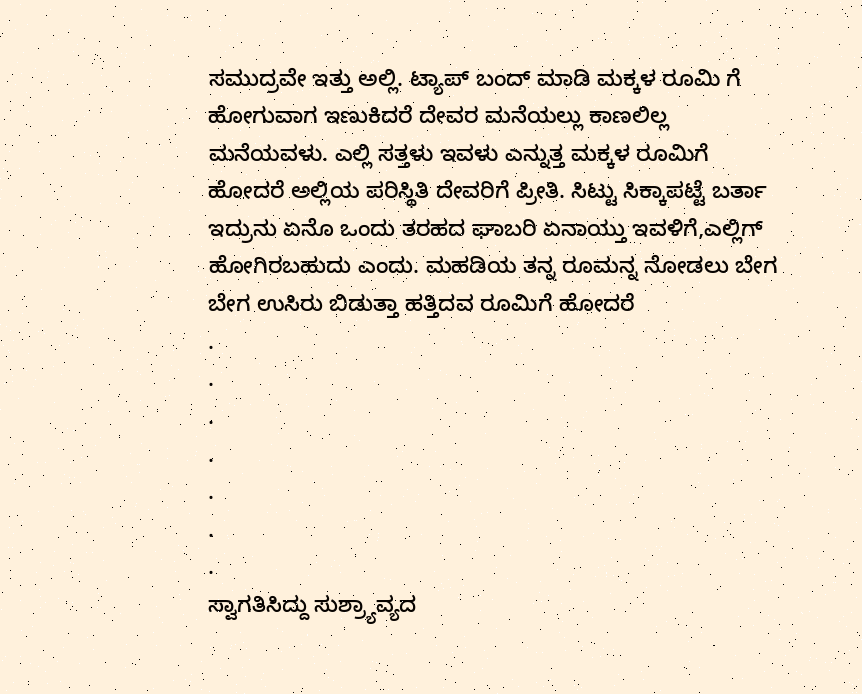ಸಮುದ್ರವೇ ಇತ್ತು ಅಲ್ಲಿ. ಟ್ಯಾಪ್ ಬಂದ್ ಮಾಡಿ ಮಕ್ಕಳ ರೂಮಿ ಗೆ ಹೋಗುವಾಗ ಇಣುಕಿದರೆ ದೇವರ ಮನೆಯಲ್ಲು ಕಾಣಲಿಲ್ಲ ಮನೆಯವಳು. ಎಲ್ಲಿ ಸತ್ತಳು ಇವಳು ಎನ್ನುತ್ತ ಮಕ್ಕಳ ರೂಮಿಗೆ ಹೋದರೆ ಅಲ್ಲಿಯ ಪರಿಸ್ಥಿತಿ ದೇವರಿಗೆ ಪ್ರೀತಿ. ಸಿಟ್ಟು ಸಿಕ್ಕಾಪಟ್ಟೆ ಬರ್ತಾ ಇದ್ರುನು ಏನೊ ಒಂದು ತರಹದ ಘಾಬರಿ ಏನಾಯ್ತು ಇವಳಿಗೆ,ಎಲ್ಲಿಗ್ ಹೋಗಿರಬಹುದು ಎಂದು. ಮಹಡಿಯ ತನ್ನ ರೂಮನ್ನ ನೋಡಲು ಬೇಗ ಬೇಗ ಉಸಿರು ಬಿಡುತ್ತಾ ಹತ್ತಿದವ ರೂಮಿಗೆ ಹೋದರೆ
.
.
.
.
.
.
.
ಸ್ವಾಗತಿಸಿದ್ದು ಸುಶ್ರ್ಯಾವ್ಯದ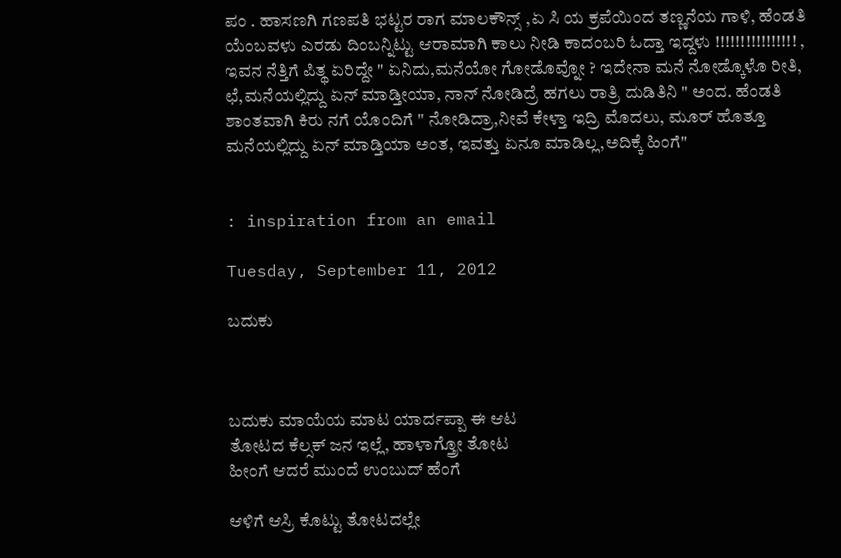ಪಂ . ಹಾಸಣಗಿ ಗಣಪತಿ ಭಟ್ಟರ ರಾಗ ಮಾಲಕೌನ್ಸ್ ,ಏ ಸಿ ಯ ಕ್ರಪೆಯಿಂದ ತಣ್ಣನೆಯ ಗಾಳಿ, ಹೆಂಡತಿ ಯೆಂಬವಳು ಎರಡು ದಿಂಬನ್ನಿಟ್ಟು ಆರಾಮಾಗಿ ಕಾಲು ನೀಡಿ ಕಾದಂಬರಿ ಓದ್ತಾ ಇದ್ದಳು !!!!!!!!!!!!!!!! , ಇವನ ನೆತ್ತಿಗೆ ಪಿತ್ಥ ಏರಿದ್ದೇ " ಏನಿದು,ಮನೆಯೋ ಗೋಡೊವ್ನೋ ? ಇದೇನಾ ಮನೆ ನೋಡ್ಕೊಳೊ ರೀತಿ, ಛೆ,ಮನೆಯಲ್ಲಿದ್ದು ಏನ್ ಮಾಡ್ತೀಯಾ, ನಾನ್ ನೋಡಿದ್ರೆ ಹಗಲು ರಾತ್ರಿ ದುಡಿತಿನಿ " ಅಂದ. ಹೆಂಡತಿ ಶಾಂತವಾಗಿ ಕಿರು ನಗೆ ಯೊಂದಿಗೆ " ನೋಡಿದ್ರಾ,ನೀವೆ ಕೇಳ್ತಾ ಇದ್ರಿ ಮೊದಲು, ಮೂರ್ ಹೊತ್ತೂ ಮನೆಯಲ್ಲಿದ್ದು ಏನ್ ಮಾಡ್ತಿಯಾ ಅಂತ, ಇವತ್ತು ಏನೂ ಮಾಡಿಲ್ಲ,ಅದಿಕ್ಕೆ ಹಿಂಗೆ"


: inspiration from an email

Tuesday, September 11, 2012

ಬದುಕು



ಬದುಕು ಮಾಯೆಯ ಮಾಟ ಯಾರ್ದಪ್ಪಾ ಈ ಆಟ
ತೋಟದ ಕೆಲ್ಸಕ್ ಜನ ಇಲ್ಲೆ, ಹಾಳಾಗ್ತ್ರೋ ತೋಟ
ಹೀಂಗೆ ಆದರೆ ಮುಂದೆ ಉಂಬುದ್ ಹೆಂಗೆ

ಆಳಿಗೆ ಆಸ್ರಿ ಕೊಟ್ಟು ತೋಟದಲ್ಲೇ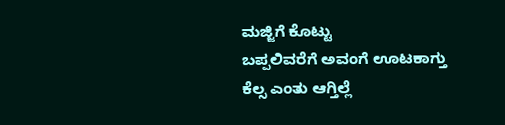ಮಜ್ಜಿಗೆ ಕೊಟ್ಟು
ಬಪ್ಪಲಿವರೆಗೆ ಅವಂಗೆ ಊಟಕಾಗ್ತು
ಕೆಲ್ಸ ಎಂತು ಆಗ್ತಿಲ್ಲೆ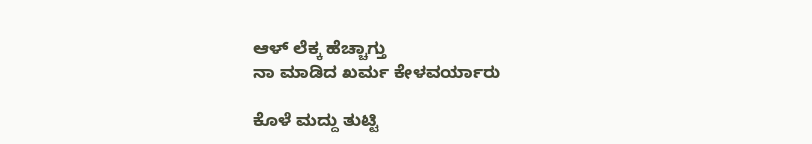ಆಳ್ ಲೆಕ್ಕ ಹೆಚ್ಚಾಗ್ತು
ನಾ ಮಾಡಿದ ಖರ್ಮ ಕೇಳವರ್ಯಾರು

ಕೊಳೆ ಮದ್ದು ತುಟ್ಟಿ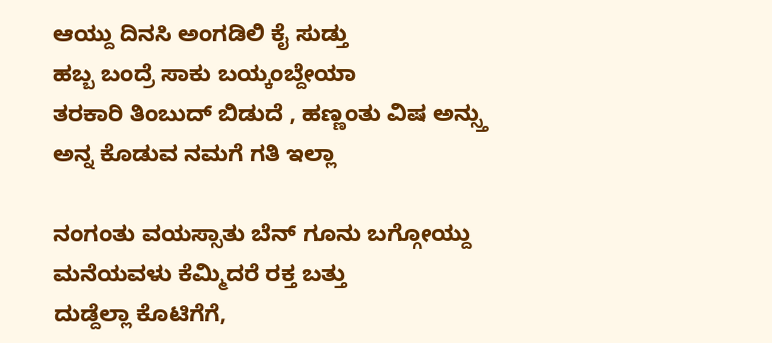ಆಯ್ದು ದಿನಸಿ ಅಂಗಡಿಲಿ ಕೈ ಸುಡ್ತು
ಹಬ್ಬ ಬಂದ್ರೆ ಸಾಕು ಬಯ್ಕಂಬ್ದೇಯಾ
ತರಕಾರಿ ತಿಂಬುದ್ ಬಿಡುದೆ , ಹಣ್ಣಂತು ವಿಷ ಅನ್ಸ್ತು
ಅನ್ನ ಕೊಡುವ ನಮಗೆ ಗತಿ ಇಲ್ಲಾ

ನಂಗಂತು ವಯಸ್ಸಾತು ಬೆನ್ ಗೂನು ಬಗ್ಗೋಯ್ದು
ಮನೆಯವಳು ಕೆಮ್ಮಿದರೆ ರಕ್ತ ಬತ್ತು
ದುಡ್ದೆಲ್ಲಾ ಕೊಟಿಗೆಗೆ,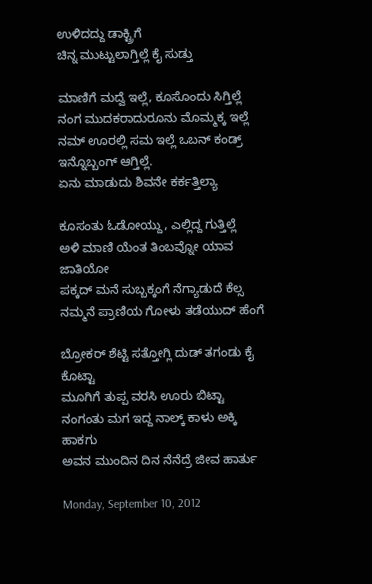ಉಳಿದದ್ದು ಡಾಕ್ಟ್ರಿಗೆ
ಚಿನ್ನ ಮುಟ್ಟುಲಾಗ್ತಿಲ್ಲೆ ಕೈ ಸುಡ್ತು

ಮಾಣಿಗೆ ಮದ್ವೆ ಇಲ್ಲೆ, ಕೂಸೊಂದು ಸಿಗ್ತಿಲ್ಲೆ
ನಂಗ ಮುದಕರಾದುರೂನು ಮೊಮ್ಮಕ್ಕ ಇಲ್ಲೆ
ನಮ್ ಊರಲ್ಲಿ ಸಮ ಇಲ್ಲೆ ಒಬನ್ ಕಂಡ್ರ್ ಇನ್ನೊಬ್ಬಂಗ್ ಆಗ್ತಿಲ್ಲೆ.
ಏನು ಮಾಡುದು ಶಿವನೇ ಕರ್ಕತ್ತಿಲ್ಯಾ

ಕೂಸಂತು ಓಡೋಯ್ದು, ಎಲ್ಲಿದ್ದ ಗುತ್ತಿಲ್ಲೆ
ಅಳಿ ಮಾಣಿ ಯೆಂತ ತಿಂಬವ್ನೋ ಯಾವ ಜಾತಿಯೋ
ಪಕ್ಕದ್ ಮನೆ ಸುಬ್ಬಕ್ಕಂಗೆ ನೆಗ್ಯಾಡುದೆ ಕೆಲ್ಸ
ನಮ್ಮನೆ ಪ್ರಾಣಿಯ ಗೋಳು ತಡೆಯುದ್ ಹೆಂಗೆ

ಬ್ರೋಕರ್ ಶೆಟ್ಟಿ ಸತ್ತೋಗ್ಲಿ ದುಡ್ ತಗಂಡು ಕೈ ಕೊಟ್ಟಾ
ಮೂಗಿಗೆ ತುಪ್ಪ ವರಸಿ ಊರು ಬಿಟ್ಟಾ
ನಂಗಂತು ಮಗ ಇದ್ದ ನಾಲ್ಕ್ ಕಾಳು ಅಕ್ಕಿ ಹಾಕಗು
ಅವನ ಮುಂದಿನ ದಿನ ನೆನೆದ್ರೆ ಜೀವ ಹಾರ್ತು

Monday, September 10, 2012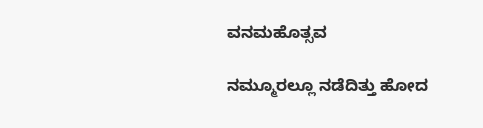ವನಮಹೊತ್ಸವ

ನಮ್ಮೂರಲ್ಲೂ ನಡೆದಿತ್ತು ಹೋದ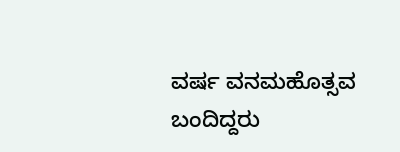ವರ್ಷ ವನಮಹೊತ್ಸವ
ಬಂದಿದ್ದರು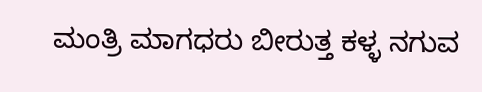ಮಂತ್ರಿ ಮಾಗಧರು ಬೀರುತ್ತ ಕಳ್ಳ ನಗುವ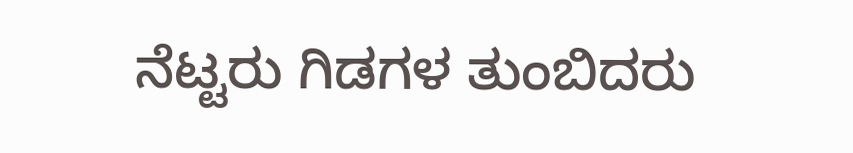ನೆಟ್ಟರು ಗಿಡಗಳ ತುಂಬಿದರು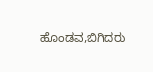ಹೊಂಡವ,ಬಿಗಿದರು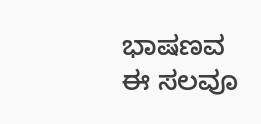ಭಾಷಣವ
ಈ ಸಲವೂ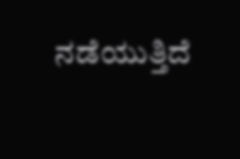ನಡೆಯುತ್ತಿದೆ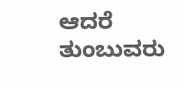ಆದರೆ ತುಂಬುವರು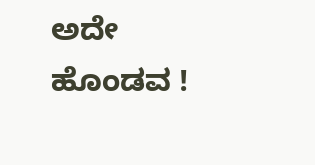ಅದೇ ಹೊಂಡವ !